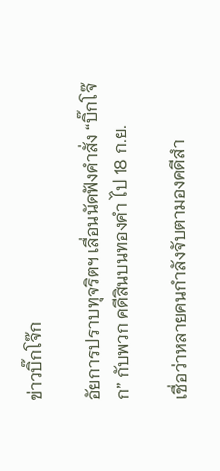ข่าวบิ๊กโจ๊ก

อัยการปราบทุจริตฯ เลื่อนนัดฟังคำสั่ง “บิ๊กโจ๊ก” กับพวก คดีสินบนทองคำ ไป 18 ก.ย.

เชื่อว่าหลายคนกำลังจับตามองคดีสำ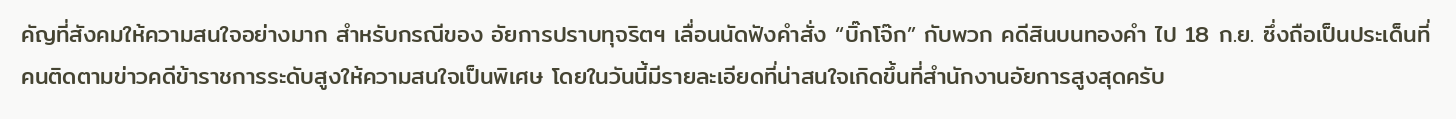คัญที่สังคมให้ความสนใจอย่างมาก สำหรับกรณีของ อัยการปราบทุจริตฯ เลื่อนนัดฟังคำสั่ง “บิ๊กโจ๊ก” กับพวก คดีสินบนทองคำ ไป 18 ก.ย. ซึ่งถือเป็นประเด็นที่คนติดตามข่าวคดีข้าราชการระดับสูงให้ความสนใจเป็นพิเศษ โดยในวันนี้มีรายละเอียดที่น่าสนใจเกิดขึ้นที่สำนักงานอัยการสูงสุดครับ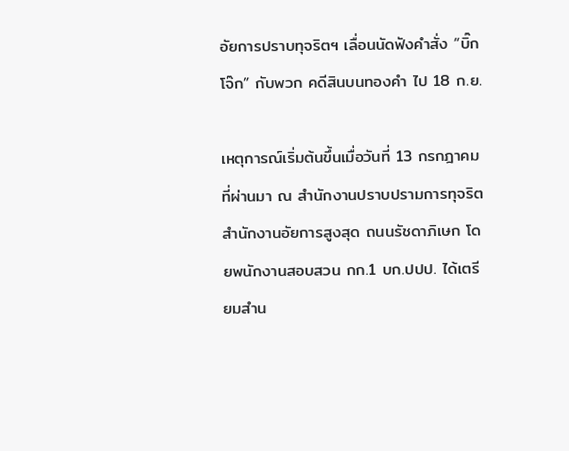อัยการปราบทุจริตฯ เลื่อนนัดฟังคำสั่ง “บิ๊กโจ๊ก” กับพวก คดีสินบนทองคำ ไป 18 ก.ย.

เหตุการณ์เริ่มต้นขึ้นเมื่อวันที่ 13 กรกฎาคมที่ผ่านมา ณ สำนักงานปราบปรามการทุจริต สำนักงานอัยการสูงสุด ถนนรัชดาภิเษก โดยพนักงานสอบสวน กก.1 บก.ปปป. ได้เตรียมสำน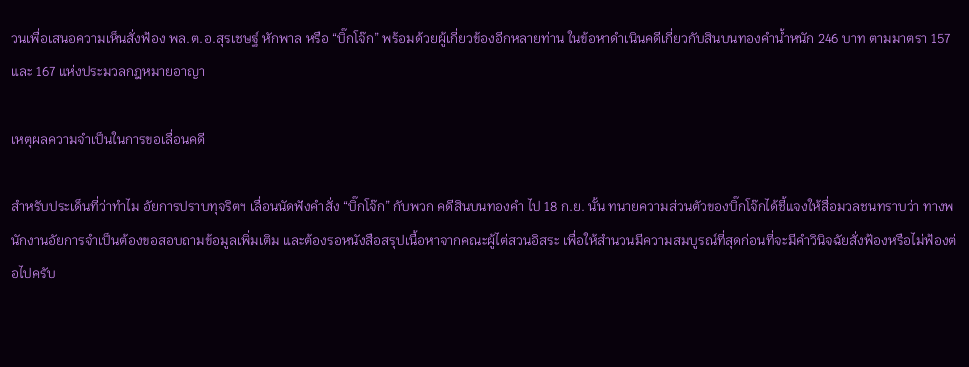วนเพื่อเสนอความเห็นสั่งฟ้อง พล.ต.อ.สุรเชษฐ์ หักพาล หรือ “บิ๊กโจ๊ก” พร้อมด้วยผู้เกี่ยวข้องอีกหลายท่าน ในข้อหาดำเนินคดีเกี่ยวกับสินบนทองคำน้ำหนัก 246 บาท ตามมาตรา 157 และ 167 แห่งประมวลกฎหมายอาญา

เหตุผลความจำเป็นในการขอเลื่อนคดี

สำหรับประเด็นที่ว่าทำไม อัยการปราบทุจริตฯ เลื่อนนัดฟังคำสั่ง “บิ๊กโจ๊ก” กับพวก คดีสินบนทองคำ ไป 18 ก.ย. นั้น ทนายความส่วนตัวของบิ๊กโจ๊กได้ชี้แจงให้สื่อมวลชนทราบว่า ทางพนักงานอัยการจำเป็นต้องขอสอบถามข้อมูลเพิ่มเติม และต้องรอหนังสือสรุปเนื้อหาจากคณะผู้ไต่สวนอิสระ เพื่อให้สำนวนมีความสมบูรณ์ที่สุดก่อนที่จะมีคำวินิจฉัยสั่งฟ้องหรือไม่ฟ้องต่อไปครับ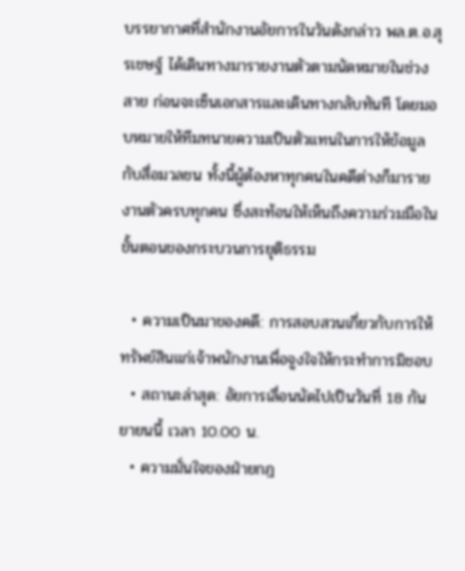บรรยากาศที่สำนักงานอัยการในวันดังกล่าว พล.ต.อ.สุรเชษฐ์ ได้เดินทางมารายงานตัวตามนัดหมายในช่วงสาย ก่อนจะเซ็นเอกสารและเดินทางกลับทันที โดยมอบหมายให้ทีมทนายความเป็นตัวแทนในการให้ข้อมูลกับสื่อมวลชน ทั้งนี้ผู้ต้องหาทุกคนในคดีต่างก็มารายงานตัวครบทุกคน ซึ่งสะท้อนให้เห็นถึงความร่วมมือในขั้นตอนของกระบวนการยุติธรรม

  • ความเป็นมาของคดี: การสอบสวนเกี่ยวกับการให้ทรัพย์สินแก่เจ้าพนักงานเพื่อจูงใจให้กระทำการมิชอบ
  • สถานะล่าสุด: อัยการเลื่อนนัดไปเป็นวันที่ 18 กันยายนนี้ เวลา 10.00 น.
  • ความมั่นใจของฝ่ายกฎ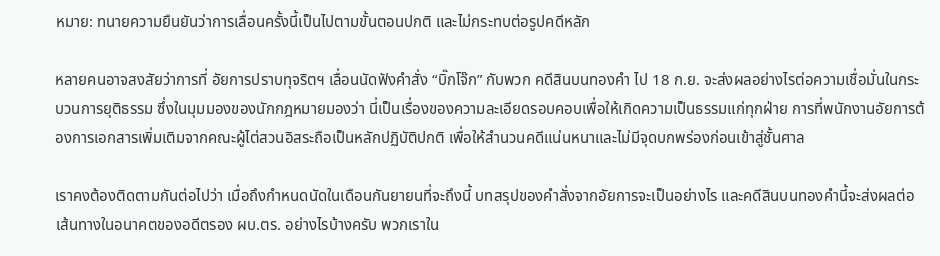หมาย: ทนายความยืนยันว่าการเลื่อนครั้งนี้เป็นไปตามขั้นตอนปกติ และไม่กระทบต่อรูปคดีหลัก

หลายคนอาจสงสัยว่าการที่ อัยการปราบทุจริตฯ เลื่อนนัดฟังคำสั่ง “บิ๊กโจ๊ก” กับพวก คดีสินบนทองคำ ไป 18 ก.ย. จะส่งผลอย่างไรต่อความเชื่อมั่นในกระบวนการยุติธรรม ซึ่งในมุมมองของนักกฎหมายมองว่า นี่เป็นเรื่องของความละเอียดรอบคอบเพื่อให้เกิดความเป็นธรรมแก่ทุกฝ่าย การที่พนักงานอัยการต้องการเอกสารเพิ่มเติมจากคณะผู้ไต่สวนอิสระถือเป็นหลักปฏิบัติปกติ เพื่อให้สำนวนคดีแน่นหนาและไม่มีจุดบกพร่องก่อนเข้าสู่ชั้นศาล

เราคงต้องติดตามกันต่อไปว่า เมื่อถึงกำหนดนัดในเดือนกันยายนที่จะถึงนี้ บทสรุปของคำสั่งจากอัยการจะเป็นอย่างไร และคดีสินบนทองคำนี้จะส่งผลต่อเส้นทางในอนาคตของอดีตรอง ผบ.ตร. อย่างไรบ้างครับ พวกเราใน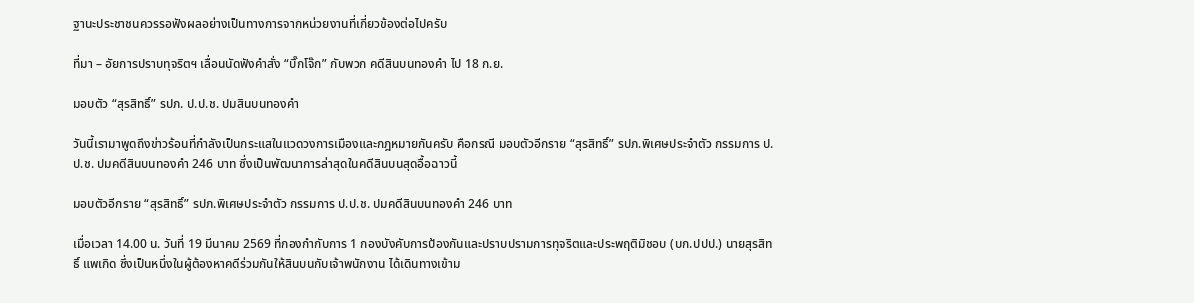ฐานะประชาชนควรรอฟังผลอย่างเป็นทางการจากหน่วยงานที่เกี่ยวข้องต่อไปครับ

ที่มา – อัยการปราบทุจริตฯ เลื่อนนัดฟังคำสั่ง “บิ๊กโจ๊ก” กับพวก คดีสินบนทองคำ ไป 18 ก.ย.

มอบตัว “สุรสิทธิ์” รปภ. ป.ป.ช. ปมสินบนทองคำ

วันนี้เรามาพูดถึงข่าวร้อนที่กำลังเป็นกระแสในแวดวงการเมืองและกฎหมายกันครับ คือกรณี มอบตัวอีกราย “สุรสิทธิ์” รปภ.พิเศษประจำตัว กรรมการ ป.ป.ช. ปมคดีสินบนทองคำ 246 บาท ซึ่งเป็นพัฒนาการล่าสุดในคดีสินบนสุดอื้อฉาวนี้

มอบตัวอีกราย “สุรสิทธิ์” รปภ.พิเศษประจำตัว กรรมการ ป.ป.ช. ปมคดีสินบนทองคำ 246 บาท

เมื่อเวลา 14.00 น. วันที่ 19 มีนาคม 2569 ที่กองกำกับการ 1 กองบังคับการป้องกันและปราบปรามการทุจริตและประพฤติมิชอบ (บก.ปปป.) นายสุรสิทธิ์ แพเกิด ซึ่งเป็นหนึ่งในผู้ต้องหาคดีร่วมกันให้สินบนกับเจ้าพนักงาน ได้เดินทางเข้าม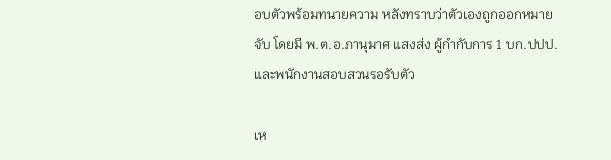อบตัวพร้อมทนายความ หลังทราบว่าตัวเองถูกออกหมายจับ โดยมี พ.ต.อ.ภานุมาศ แสงส่ง ผู้กำกับการ 1 บก.ปปป. และพนักงานสอบสวนรอรับตัว

เห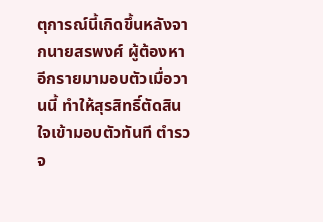ตุการณ์นี้เกิดขึ้นหลังจากนายสรพงศ์ ผู้ต้องหาอีกรายมามอบตัวเมื่อวานนี้ ทำให้สุรสิทธิ์ตัดสินใจเข้ามอบตัวทันที ตำรวจ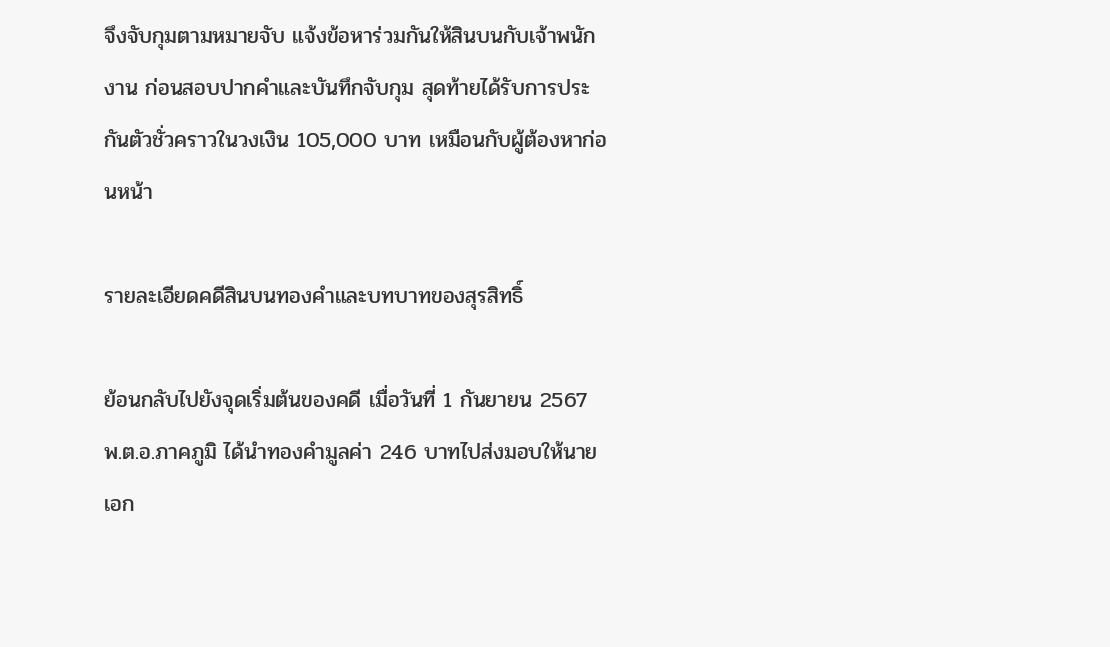จึงจับกุมตามหมายจับ แจ้งข้อหาร่วมกันให้สินบนกับเจ้าพนักงาน ก่อนสอบปากคำและบันทึกจับกุม สุดท้ายได้รับการประกันตัวชั่วคราวในวงเงิน 105,000 บาท เหมือนกับผู้ต้องหาก่อนหน้า

รายละเอียดคดีสินบนทองคำและบทบาทของสุรสิทธิ์

ย้อนกลับไปยังจุดเริ่มต้นของคดี เมื่อวันที่ 1 กันยายน 2567 พ.ต.อ.ภาคภูมิ ได้นำทองคำมูลค่า 246 บาทไปส่งมอบให้นายเอก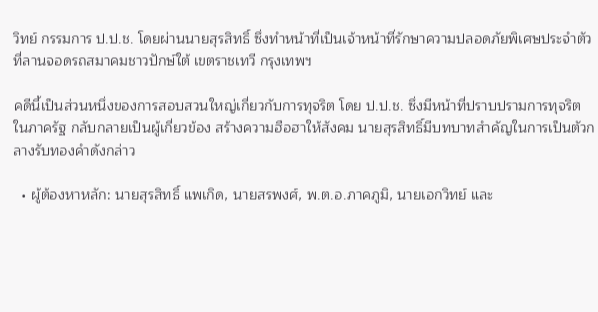วิทย์ กรรมการ ป.ป.ช. โดยผ่านนายสุรสิทธิ์ ซึ่งทำหน้าที่เป็นเจ้าหน้าที่รักษาความปลอดภัยพิเศษประจำตัว ที่ลานจอดรถสมาคมชาวปักษ์ใต้ เขตราชเทวี กรุงเทพฯ

คดีนี้เป็นส่วนหนึ่งของการสอบสวนใหญ่เกี่ยวกับการทุจริต โดย ป.ป.ช. ซึ่งมีหน้าที่ปราบปรามการทุจริตในภาครัฐ กลับกลายเป็นผู้เกี่ยวข้อง สร้างความฮือฮาให้สังคม นายสุรสิทธิ์มีบทบาทสำคัญในการเป็นตัวกลางรับทองคำดังกล่าว

  • ผู้ต้องหาหลัก: นายสุรสิทธิ์ แพเกิด, นายสรพงศ์, พ.ต.อ.ภาคภูมิ, นายเอกวิทย์ และ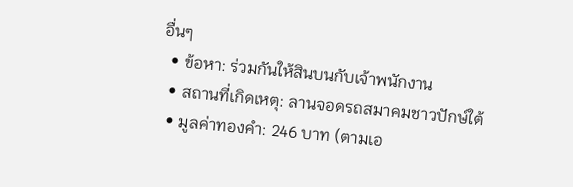อื่นๆ
  • ข้อหา: ร่วมกันให้สินบนกับเจ้าพนักงาน
  • สถานที่เกิดเหตุ: ลานจอดรถสมาคมชาวปักษ์ใต้
  • มูลค่าทองคำ: 246 บาท (ตามเอ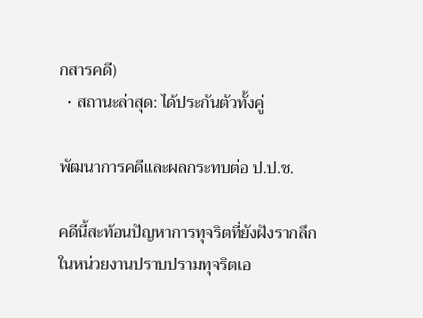กสารคดี)
  • สถานะล่าสุด: ได้ประกันตัวทั้งคู่

พัฒนาการคดีและผลกระทบต่อ ป.ป.ช.

คดีนี้สะท้อนปัญหาการทุจริตที่ยังฝังรากลึกในหน่วยงานปราบปรามทุจริตเอ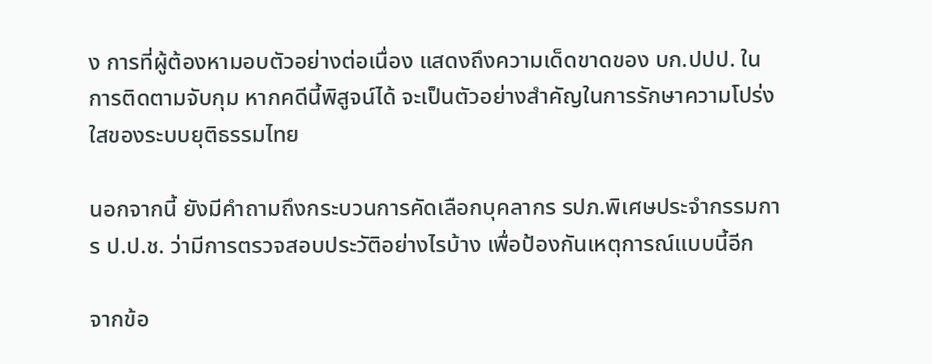ง การที่ผู้ต้องหามอบตัวอย่างต่อเนื่อง แสดงถึงความเด็ดขาดของ บก.ปปป. ในการติดตามจับกุม หากคดีนี้พิสูจน์ได้ จะเป็นตัวอย่างสำคัญในการรักษาความโปร่งใสของระบบยุติธรรมไทย

นอกจากนี้ ยังมีคำถามถึงกระบวนการคัดเลือกบุคลากร รปภ.พิเศษประจำกรรมการ ป.ป.ช. ว่ามีการตรวจสอบประวัติอย่างไรบ้าง เพื่อป้องกันเหตุการณ์แบบนี้อีก

จากข้อ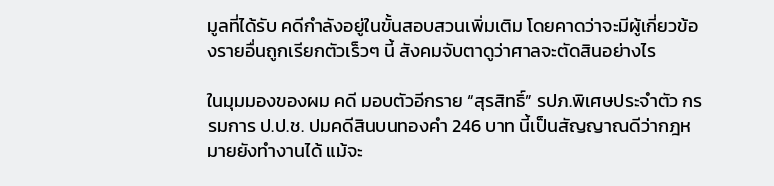มูลที่ได้รับ คดีกำลังอยู่ในขั้นสอบสวนเพิ่มเติม โดยคาดว่าจะมีผู้เกี่ยวข้องรายอื่นถูกเรียกตัวเร็วๆ นี้ สังคมจับตาดูว่าศาลจะตัดสินอย่างไร

ในมุมมองของผม คดี มอบตัวอีกราย “สุรสิทธิ์” รปภ.พิเศษประจำตัว กรรมการ ป.ป.ช. ปมคดีสินบนทองคำ 246 บาท นี้เป็นสัญญาณดีว่ากฎหมายยังทำงานได้ แม้จะ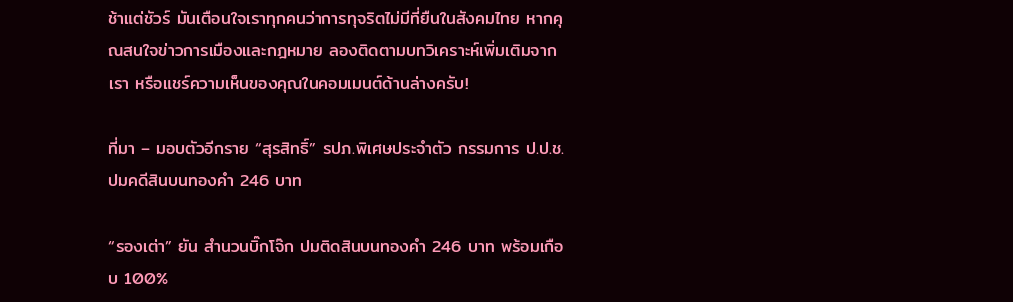ช้าแต่ชัวร์ มันเตือนใจเราทุกคนว่าการทุจริตไม่มีที่ยืนในสังคมไทย หากคุณสนใจข่าวการเมืองและกฎหมาย ลองติดตามบทวิเคราะห์เพิ่มเติมจากเรา หรือแชร์ความเห็นของคุณในคอมเมนต์ด้านล่างครับ!

ที่มา – มอบตัวอีกราย “สุรสิทธิ์” รปภ.พิเศษประจำตัว กรรมการ ป.ป.ช. ปมคดีสินบนทองคำ 246 บาท

“รองเต่า” ยัน สำนวนบิ๊กโจ๊ก ปมติดสินบนทองคำ 246 บาท พร้อมเกือบ 100%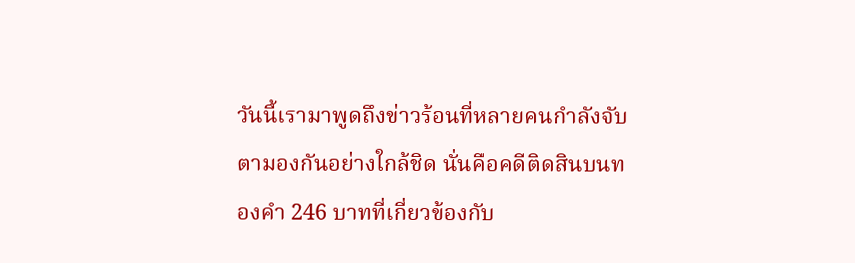วันนี้เรามาพูดถึงข่าวร้อนที่หลายคนกำลังจับตามองกันอย่างใกล้ชิด นั่นคือคดีติดสินบนทองคำ 246 บาทที่เกี่ยวข้องกับ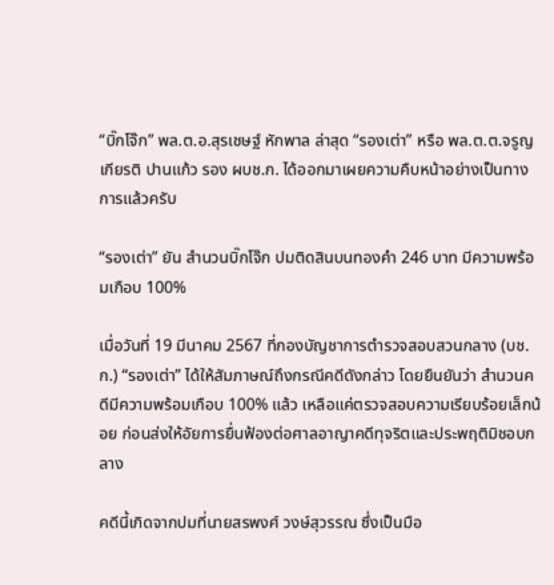“บิ๊กโจ๊ก” พล.ต.อ.สุรเชษฐ์ หักพาล ล่าสุด “รองเต่า” หรือ พล.ต.ต.จรูญเกียรติ ปานแก้ว รอง ผบช.ก. ได้ออกมาเผยความคืบหน้าอย่างเป็นทางการแล้วครับ

“รองเต่า” ยัน สำนวนบิ๊กโจ๊ก ปมติดสินบนทองคำ 246 บาท มีความพร้อมเกือบ 100%

เมื่อวันที่ 19 มีนาคม 2567 ที่กองบัญชาการตำรวจสอบสวนกลาง (บช.ก.) “รองเต่า” ได้ให้สัมภาษณ์ถึงกรณีคดีดังกล่าว โดยยืนยันว่า สำนวนคดีมีความพร้อมเกือบ 100% แล้ว เหลือแค่ตรวจสอบความเรียบร้อยเล็กน้อย ก่อนส่งให้อัยการยื่นฟ้องต่อศาลอาญาคดีทุจริตและประพฤติมิชอบกลาง

คดีนี้เกิดจากปมที่นายสรพงศ์ วงษ์สุวรรณ ซึ่งเป็นมือ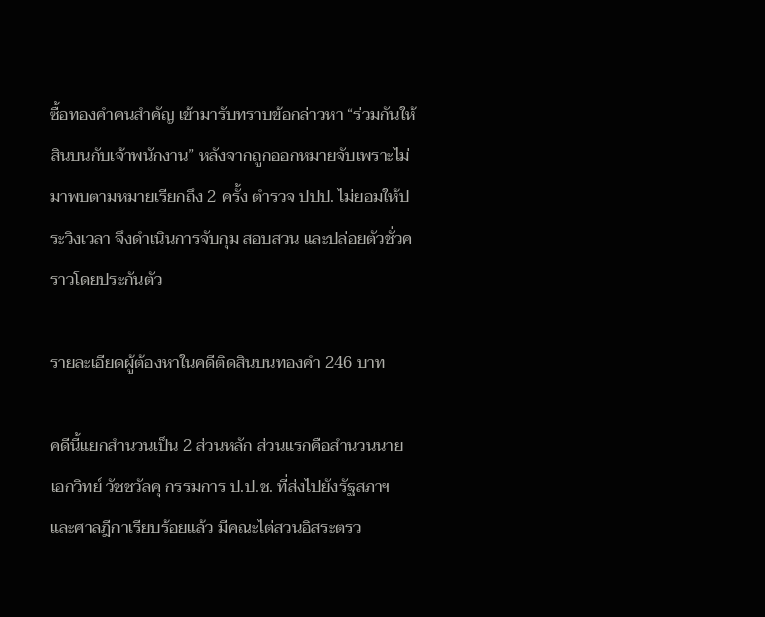ซื้อทองคำคนสำคัญ เข้ามารับทราบข้อกล่าวหา “ร่วมกันให้สินบนกับเจ้าพนักงาน” หลังจากถูกออกหมายจับเพราะไม่มาพบตามหมายเรียกถึง 2 ครั้ง ตำรวจ ปปป. ไม่ยอมให้ประวิงเวลา จึงดำเนินการจับกุม สอบสวน และปล่อยตัวชั่วคราวโดยประกันตัว

รายละเอียดผู้ต้องหาในคดีติดสินบนทองคำ 246 บาท

คดีนี้แยกสำนวนเป็น 2 ส่วนหลัก ส่วนแรกคือสำนวนนายเอกวิทย์ วัชชวัลคุ กรรมการ ป.ป.ช. ที่ส่งไปยังรัฐสภาฯ และศาลฎีกาเรียบร้อยแล้ว มีคณะไต่สวนอิสระตรว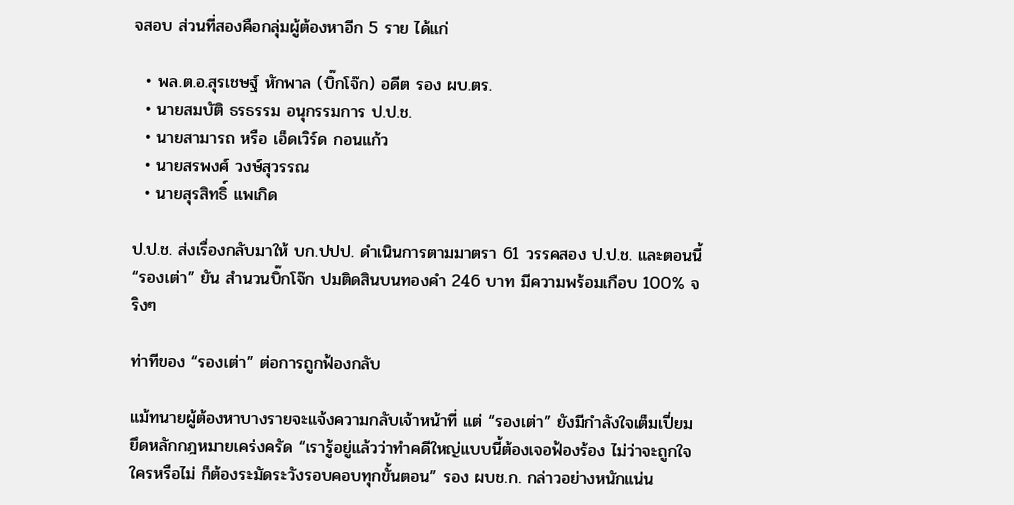จสอบ ส่วนที่สองคือกลุ่มผู้ต้องหาอีก 5 ราย ได้แก่

  • พล.ต.อ.สุรเชษฐ์ หักพาล (บิ๊กโจ๊ก) อดีต รอง ผบ.ตร.
  • นายสมบัติ ธรธรรม อนุกรรมการ ป.ป.ช.
  • นายสามารถ หรือ เอ็ดเวิร์ด กอนแก้ว
  • นายสรพงศ์ วงษ์สุวรรณ
  • นายสุรสิทธิ์ แพเกิด

ป.ป.ช. ส่งเรื่องกลับมาให้ บก.ปปป. ดำเนินการตามมาตรา 61 วรรคสอง ป.ป.ช. และตอนนี้ “รองเต่า” ยัน สำนวนบิ๊กโจ๊ก ปมติดสินบนทองคำ 246 บาท มีความพร้อมเกือบ 100% จริงๆ

ท่าทีของ “รองเต่า” ต่อการถูกฟ้องกลับ

แม้ทนายผู้ต้องหาบางรายจะแจ้งความกลับเจ้าหน้าที่ แต่ “รองเต่า” ยังมีกำลังใจเต็มเปี่ยม ยึดหลักกฎหมายเคร่งครัด “เรารู้อยู่แล้วว่าทำคดีใหญ่แบบนี้ต้องเจอฟ้องร้อง ไม่ว่าจะถูกใจใครหรือไม่ ก็ต้องระมัดระวังรอบคอบทุกขั้นตอน” รอง ผบช.ก. กล่าวอย่างหนักแน่น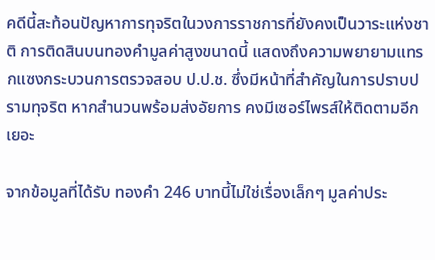คดีนี้สะท้อนปัญหาการทุจริตในวงการราชการที่ยังคงเป็นวาระแห่งชาติ การติดสินบนทองคำมูลค่าสูงขนาดนี้ แสดงถึงความพยายามแทรกแซงกระบวนการตรวจสอบ ป.ป.ช. ซึ่งมีหน้าที่สำคัญในการปราบปรามทุจริต หากสำนวนพร้อมส่งอัยการ คงมีเซอร์ไพรส์ให้ติดตามอีกเยอะ

จากข้อมูลที่ได้รับ ทองคำ 246 บาทนี้ไม่ใช่เรื่องเล็กๆ มูลค่าประ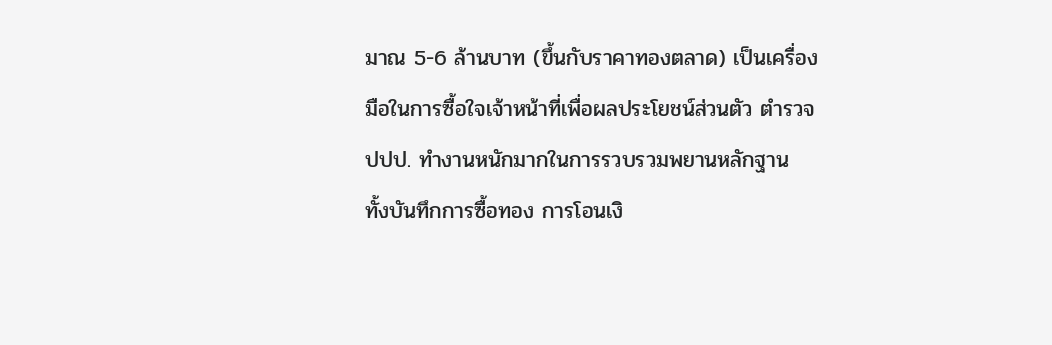มาณ 5-6 ล้านบาท (ขึ้นกับราคาทองตลาด) เป็นเครื่องมือในการซื้อใจเจ้าหน้าที่เพื่อผลประโยชน์ส่วนตัว ตำรวจ ปปป. ทำงานหนักมากในการรวบรวมพยานหลักฐาน ทั้งบันทึกการซื้อทอง การโอนเงิ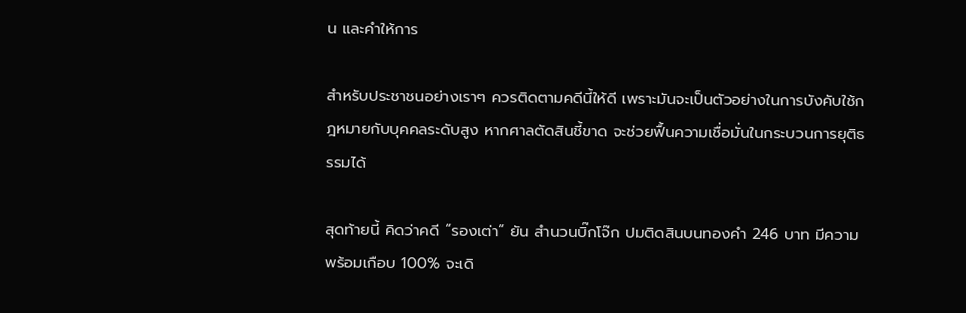น และคำให้การ

สำหรับประชาชนอย่างเราๆ ควรติดตามคดีนี้ให้ดี เพราะมันจะเป็นตัวอย่างในการบังคับใช้กฎหมายกับบุคคลระดับสูง หากศาลตัดสินชี้ขาด จะช่วยฟื้นความเชื่อมั่นในกระบวนการยุติธรรมได้

สุดท้ายนี้ คิดว่าคดี “รองเต่า” ยัน สำนวนบิ๊กโจ๊ก ปมติดสินบนทองคำ 246 บาท มีความพร้อมเกือบ 100% จะเดิ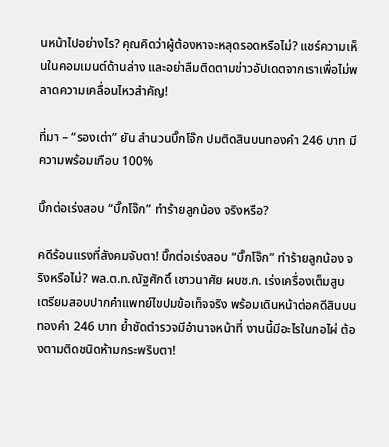นหน้าไปอย่างไร? คุณคิดว่าผู้ต้องหาจะหลุดรอดหรือไม่? แชร์ความเห็นในคอมเมนต์ด้านล่าง และอย่าลืมติดตามข่าวอัปเดตจากเราเพื่อไม่พลาดความเคลื่อนไหวสำคัญ!

ที่มา – “รองเต่า” ยัน สำนวนบิ๊กโจ๊ก ปมติดสินบนทองคำ 246 บาท มีความพร้อมเกือบ 100%

บิ๊กต่อเร่งสอบ “บิ๊กโจ๊ก” ทำร้ายลูกน้อง จริงหรือ?

คดีร้อนแรงที่สังคมจับตา! บิ๊กต่อเร่งสอบ “บิ๊กโจ๊ก” ทำร้ายลูกน้อง จริงหรือไม่? พล.ต.ท.ณัฐศักดิ์ เชาวนาศัย ผบช.ก. เร่งเครื่องเต็มสูบ เตรียมสอบปากคำแพทย์ไขปมข้อเท็จจริง พร้อมเดินหน้าต่อคดีสินบนทองคำ 246 บาท ย้ำชัดตำรวจมีอำนาจหน้าที่ งานนี้มีอะไรในกอไผ่ ต้องตามติดชนิดห้ามกระพริบตา!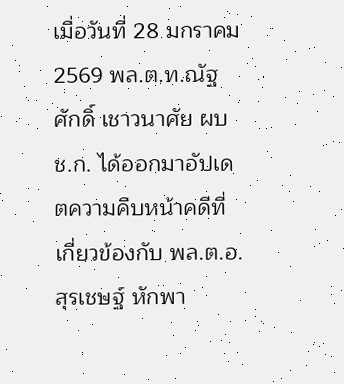เมื่อวันที่ 28 มกราคม 2569 พล.ต.ท.ณัฐศักดิ์ เชาวนาศัย ผบช.ก. ได้ออกมาอัปเดตความคืบหน้าคดีที่เกี่ยวข้องกับ พล.ต.อ.สุรเชษฐ์ หักพา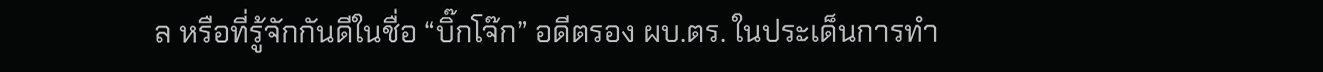ล หรือที่รู้จักกันดีในชื่อ “บิ๊กโจ๊ก” อดีตรอง ผบ.ตร. ในประเด็นการทำ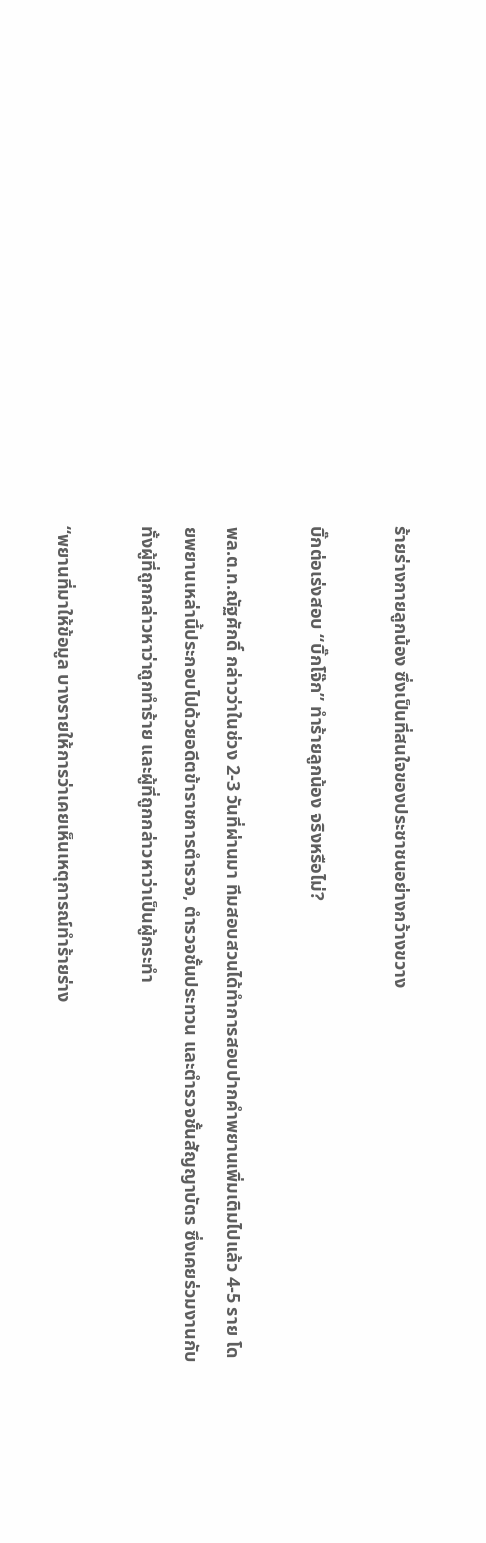ร้ายร่างกายลูกน้อง ซึ่งเป็นที่สนใจของประชาชนอย่างกว้างขวาง

บิ๊กต่อเร่งสอบ “บิ๊กโจ๊ก” ทำร้ายลูกน้อง จริงหรือไม่?

พล.ต.ท.ณัฐศักดิ์ กล่าวว่าในช่วง 2-3 วันที่ผ่านมา ทีมสอบสวนได้ทำการสอบปากคำพยานเพิ่มเติมไปแล้ว 4-5 ราย โดยพยานเหล่านี้ประกอบไปด้วยอดีตข้าราชการตำรวจ, ตำรวจชั้นประทวน และตำรวจชั้นสัญญาบัตร ซึ่งเคยร่วมงานกับทั้งผู้ที่ถูกกล่าวหาว่าถูกทำร้าย และผู้ที่ถูกกล่าวหาว่าเป็นผู้กระทำ

“พยานที่มาให้ข้อมูล บางรายให้การว่าเคยเห็นเหตุการณ์ทำร้ายร่าง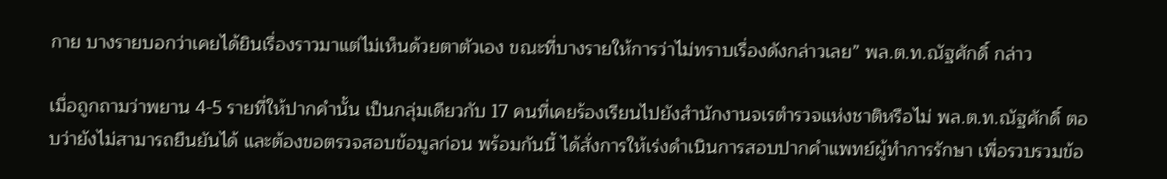กาย บางรายบอกว่าเคยได้ยินเรื่องราวมาแต่ไม่เห็นด้วยตาตัวเอง ขณะที่บางรายให้การว่าไม่ทราบเรื่องดังกล่าวเลย” พล.ต.ท.ณัฐศักดิ์ กล่าว

เมื่อถูกถามว่าพยาน 4-5 รายที่ให้ปากคำนั้น เป็นกลุ่มเดียวกับ 17 คนที่เคยร้องเรียนไปยังสำนักงานจเรตำรวจแห่งชาติหรือไม่ พล.ต.ท.ณัฐศักดิ์ ตอบว่ายังไม่สามารถยืนยันได้ และต้องขอตรวจสอบข้อมูลก่อน พร้อมกันนี้ ได้สั่งการให้เร่งดำเนินการสอบปากคำแพทย์ผู้ทำการรักษา เพื่อรวบรวมข้อ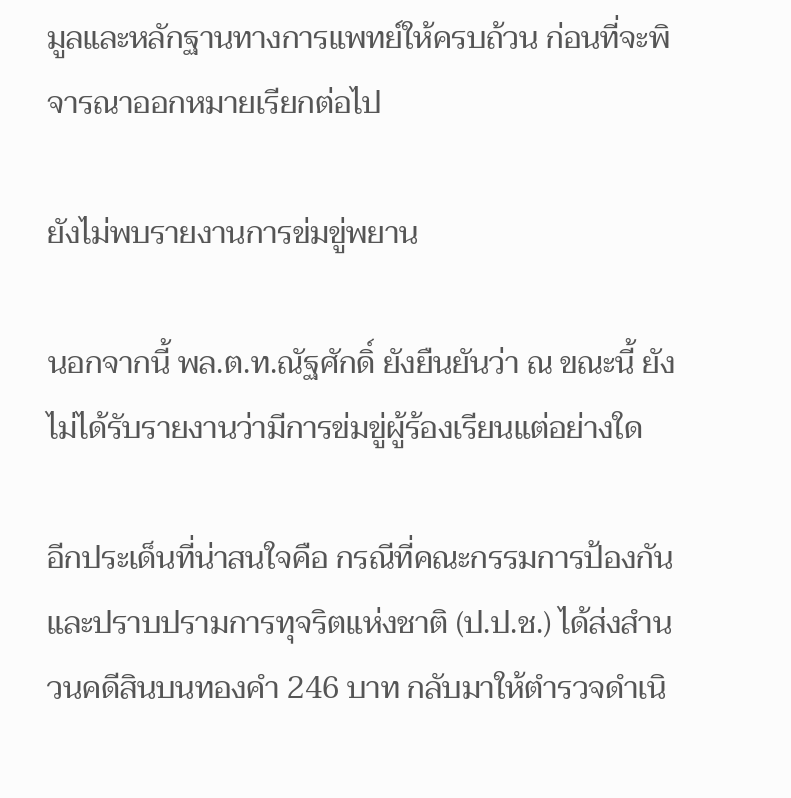มูลและหลักฐานทางการแพทย์ให้ครบถ้วน ก่อนที่จะพิจารณาออกหมายเรียกต่อไป

ยังไม่พบรายงานการข่มขู่พยาน

นอกจากนี้ พล.ต.ท.ณัฐศักดิ์ ยังยืนยันว่า ณ ขณะนี้ ยังไม่ได้รับรายงานว่ามีการข่มขู่ผู้ร้องเรียนแต่อย่างใด

อีกประเด็นที่น่าสนใจคือ กรณีที่คณะกรรมการป้องกันและปราบปรามการทุจริตแห่งชาติ (ป.ป.ช.) ได้ส่งสำนวนคดีสินบนทองคำ 246 บาท กลับมาให้ตำรวจดำเนิ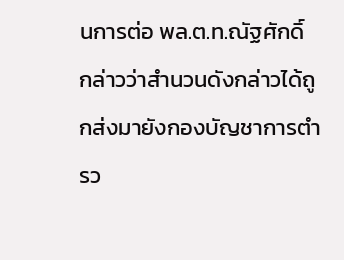นการต่อ พล.ต.ท.ณัฐศักดิ์ กล่าวว่าสำนวนดังกล่าวได้ถูกส่งมายังกองบัญชาการตำรว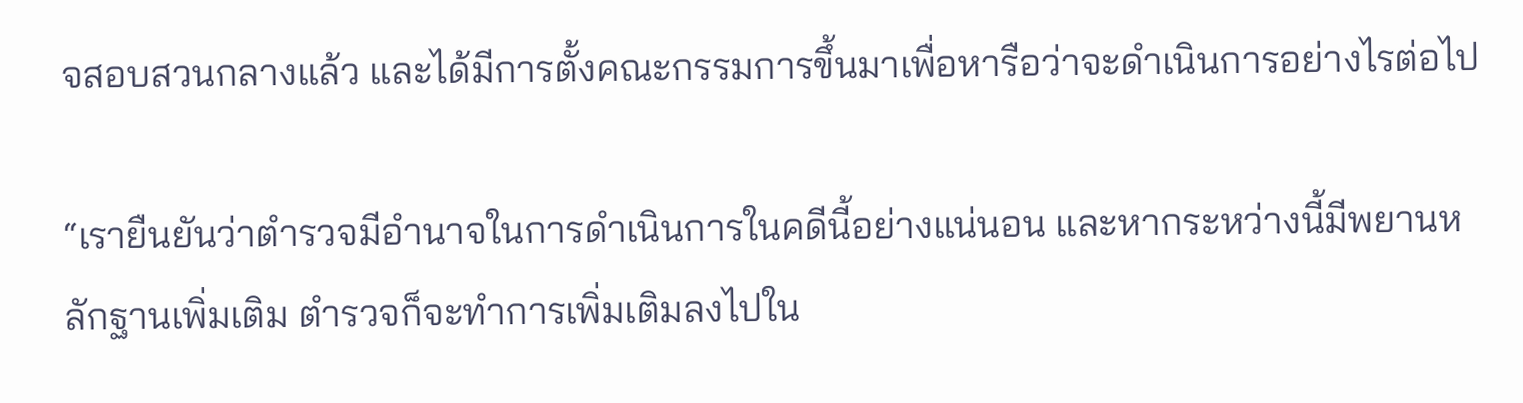จสอบสวนกลางแล้ว และได้มีการตั้งคณะกรรมการขึ้นมาเพื่อหารือว่าจะดำเนินการอย่างไรต่อไป

“เรายืนยันว่าตำรวจมีอำนาจในการดำเนินการในคดีนี้อย่างแน่นอน และหากระหว่างนี้มีพยานหลักฐานเพิ่มเติม ตำรวจก็จะทำการเพิ่มเติมลงไปใน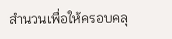สำนวนเพื่อให้ครอบคลุ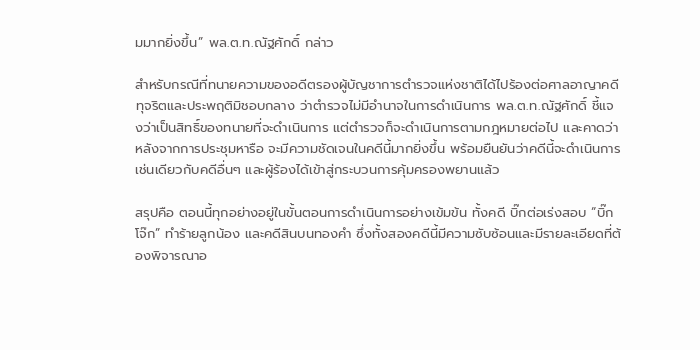มมากยิ่งขึ้น” พล.ต.ท.ณัฐศักดิ์ กล่าว

สำหรับกรณีที่ทนายความของอดีตรองผู้บัญชาการตำรวจแห่งชาติได้ไปร้องต่อศาลอาญาคดีทุจริตและประพฤติมิชอบกลาง ว่าตำรวจไม่มีอำนาจในการดำเนินการ พล.ต.ท.ณัฐศักดิ์ ชี้แจงว่าเป็นสิทธิ์ของทนายที่จะดำเนินการ แต่ตำรวจก็จะดำเนินการตามกฎหมายต่อไป และคาดว่าหลังจากการประชุมหารือ จะมีความชัดเจนในคดีนี้มากยิ่งขึ้น พร้อมยืนยันว่าคดีนี้จะดำเนินการเช่นเดียวกับคดีอื่นๆ และผู้ร้องได้เข้าสู่กระบวนการคุ้มครองพยานแล้ว

สรุปคือ ตอนนี้ทุกอย่างอยู่ในขั้นตอนการดำเนินการอย่างเข้มข้น ทั้งคดี บิ๊กต่อเร่งสอบ “บิ๊กโจ๊ก” ทำร้ายลูกน้อง และคดีสินบนทองคำ ซึ่งทั้งสองคดีนี้มีความซับซ้อนและมีรายละเอียดที่ต้องพิจารณาอ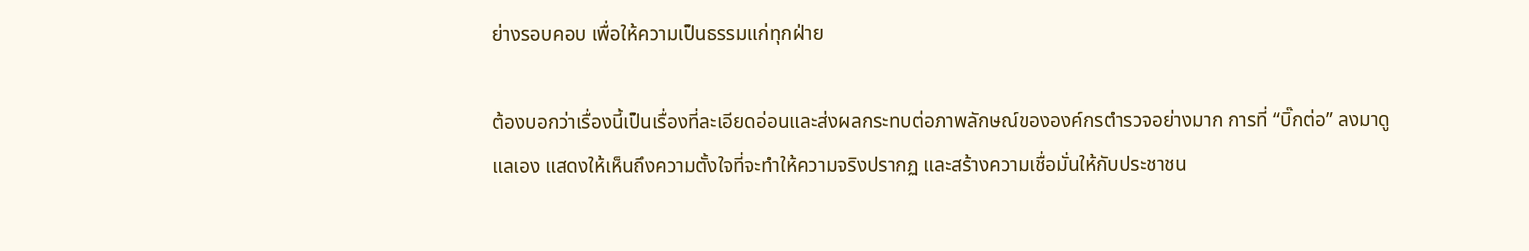ย่างรอบคอบ เพื่อให้ความเป็นธรรมแก่ทุกฝ่าย

ต้องบอกว่าเรื่องนี้เป็นเรื่องที่ละเอียดอ่อนและส่งผลกระทบต่อภาพลักษณ์ขององค์กรตำรวจอย่างมาก การที่ “บิ๊กต่อ” ลงมาดูแลเอง แสดงให้เห็นถึงความตั้งใจที่จะทำให้ความจริงปรากฏ และสร้างความเชื่อมั่นให้กับประชาชน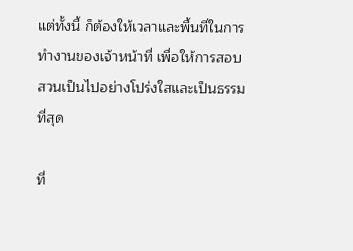แต่ทั้งนี้ ก็ต้องให้เวลาและพื้นที่ในการทำงานของเจ้าหน้าที่ เพื่อให้การสอบสวนเป็นไปอย่างโปร่งใสและเป็นธรรมที่สุด

ที่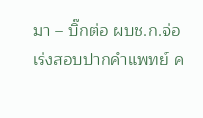มา – บิ๊กต่อ ผบช.ก.จ่อเร่งสอบปากคำแพทย์ ค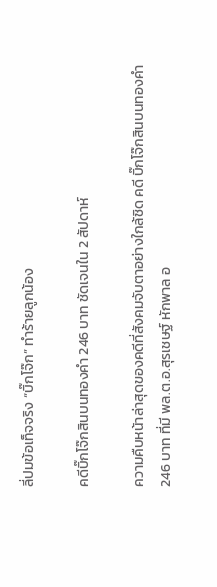ลี่ปมข้อเท็จจริง “บิ๊กโจ๊ก” ทำร้ายลูกน้อง

คดีบิ๊กโจ๊กสินบนทองคำ 246 บาท ชัดเจนใน 2 สัปดาห์

ความคืบหน้าล่าสุดของคดีที่สังคมจับตาอย่างใกล้ชิด คดี บิ๊กโจ๊กสินบนทองคำ 246 บาท ที่มี พล.ต.อ.สุรเชษฐ์ หักพาล อ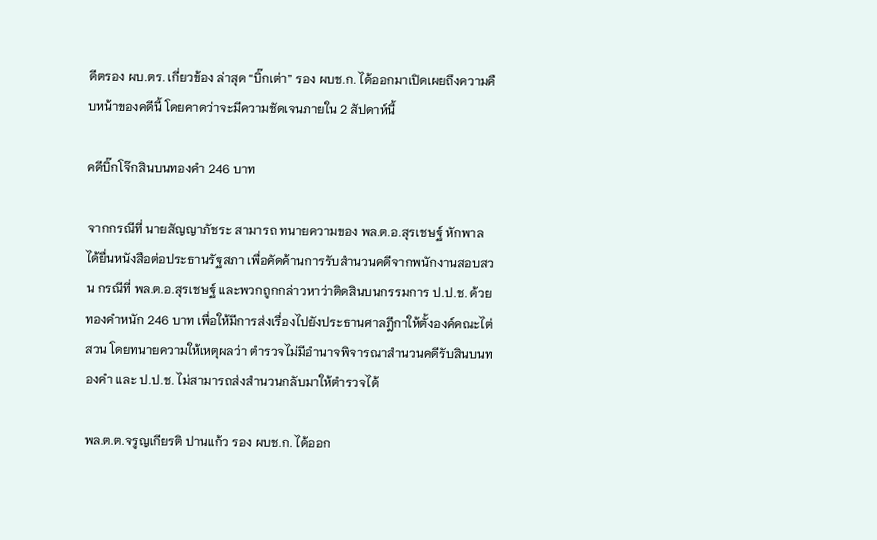ดีตรอง ผบ.ตร. เกี่ยวข้อง ล่าสุด “บิ๊กเต่า” รอง ผบช.ก. ได้ออกมาเปิดเผยถึงความคืบหน้าของคดีนี้ โดยคาดว่าจะมีความชัดเจนภายใน 2 สัปดาห์นี้

คดีบิ๊กโจ๊กสินบนทองคำ 246 บาท

จากกรณีที่ นายสัญญาภัชระ สามารถ ทนายความของ พล.ต.อ.สุรเชษฐ์ หักพาล ได้ยื่นหนังสือต่อประธานรัฐสภา เพื่อคัดค้านการรับสำนวนคดีจากพนักงานสอบสวน กรณีที่ พล.ต.อ.สุรเชษฐ์ และพวกถูกกล่าวหาว่าติดสินบนกรรมการ ป.ป.ช. ด้วยทองคำหนัก 246 บาท เพื่อให้มีการส่งเรื่องไปยังประธานศาลฎีกาให้ตั้งองค์คณะไต่สวน โดยทนายความให้เหตุผลว่า ตำรวจไม่มีอำนาจพิจารณาสำนวนคดีรับสินบนทองคำ และ ป.ป.ช. ไม่สามารถส่งสำนวนกลับมาให้ตำรวจได้

พล.ต.ต.จรูญเกียรติ ปานแก้ว รอง ผบช.ก. ได้ออก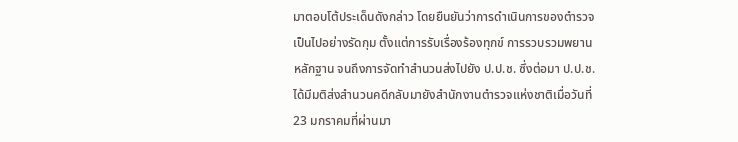มาตอบโต้ประเด็นดังกล่าว โดยยืนยันว่าการดำเนินการของตำรวจเป็นไปอย่างรัดกุม ตั้งแต่การรับเรื่องร้องทุกข์ การรวบรวมพยานหลักฐาน จนถึงการจัดทำสำนวนส่งไปยัง ป.ป.ช. ซึ่งต่อมา ป.ป.ช. ได้มีมติส่งสำนวนคดีกลับมายังสำนักงานตำรวจแห่งชาติเมื่อวันที่ 23 มกราคมที่ผ่านมา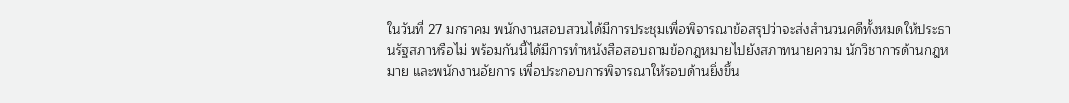ในวันที่ 27 มกราคม พนักงานสอบสวนได้มีการประชุมเพื่อพิจารณาข้อสรุปว่าจะส่งสำนวนคดีทั้งหมดให้ประธานรัฐสภาหรือไม่ พร้อมกันนี้ได้มีการทำหนังสือสอบถามข้อกฎหมายไปยังสภาทนายความ นักวิชาการด้านกฎหมาย และพนักงานอัยการ เพื่อประกอบการพิจารณาให้รอบด้านยิ่งขึ้น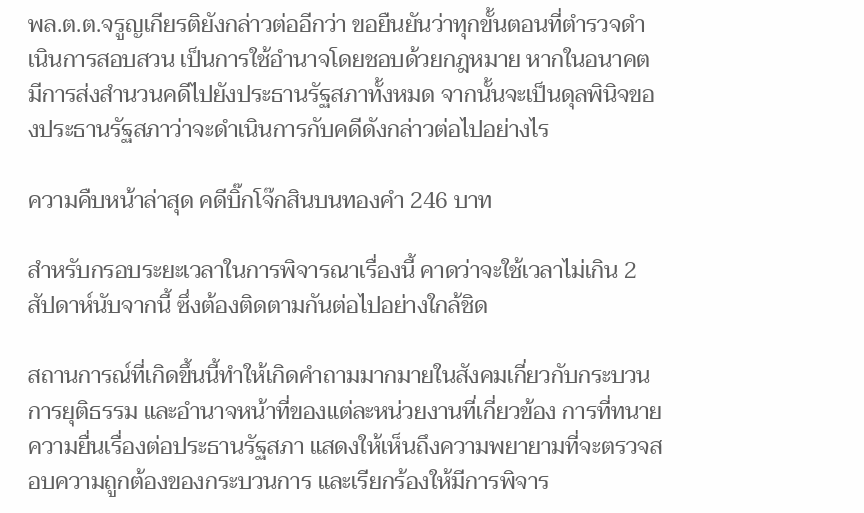พล.ต.ต.จรูญเกียรติยังกล่าวต่ออีกว่า ขอยืนยันว่าทุกขั้นตอนที่ตำรวจดำเนินการสอบสวน เป็นการใช้อำนาจโดยชอบด้วยกฎหมาย หากในอนาคตมีการส่งสำนวนคดีไปยังประธานรัฐสภาทั้งหมด จากนั้นจะเป็นดุลพินิจของประธานรัฐสภาว่าจะดำเนินการกับคดีดังกล่าวต่อไปอย่างไร

ความคืบหน้าล่าสุด คดีบิ๊กโจ๊กสินบนทองคำ 246 บาท

สำหรับกรอบระยะเวลาในการพิจารณาเรื่องนี้ คาดว่าจะใช้เวลาไม่เกิน 2 สัปดาห์นับจากนี้ ซึ่งต้องติดตามกันต่อไปอย่างใกล้ชิด

สถานการณ์ที่เกิดขึ้นนี้ทำให้เกิดคำถามมากมายในสังคมเกี่ยวกับกระบวนการยุติธรรม และอำนาจหน้าที่ของแต่ละหน่วยงานที่เกี่ยวข้อง การที่ทนายความยื่นเรื่องต่อประธานรัฐสภา แสดงให้เห็นถึงความพยายามที่จะตรวจสอบความถูกต้องของกระบวนการ และเรียกร้องให้มีการพิจาร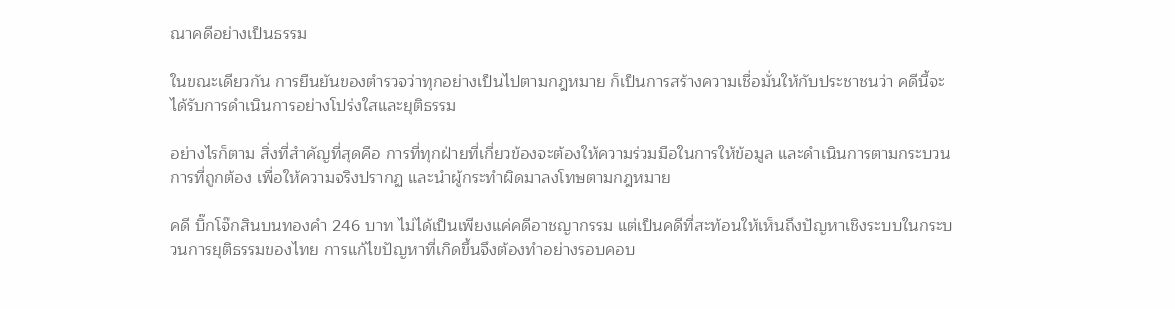ณาคดีอย่างเป็นธรรม

ในขณะเดียวกัน การยืนยันของตำรวจว่าทุกอย่างเป็นไปตามกฎหมาย ก็เป็นการสร้างความเชื่อมั่นให้กับประชาชนว่า คดีนี้จะได้รับการดำเนินการอย่างโปร่งใสและยุติธรรม

อย่างไรก็ตาม สิ่งที่สำคัญที่สุดคือ การที่ทุกฝ่ายที่เกี่ยวข้องจะต้องให้ความร่วมมือในการให้ข้อมูล และดำเนินการตามกระบวนการที่ถูกต้อง เพื่อให้ความจริงปรากฏ และนำผู้กระทำผิดมาลงโทษตามกฎหมาย

คดี บิ๊กโจ๊กสินบนทองคำ 246 บาท ไม่ได้เป็นเพียงแค่คดีอาชญากรรม แต่เป็นคดีที่สะท้อนให้เห็นถึงปัญหาเชิงระบบในกระบวนการยุติธรรมของไทย การแก้ไขปัญหาที่เกิดขึ้นจึงต้องทำอย่างรอบคอบ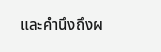และคำนึงถึงผ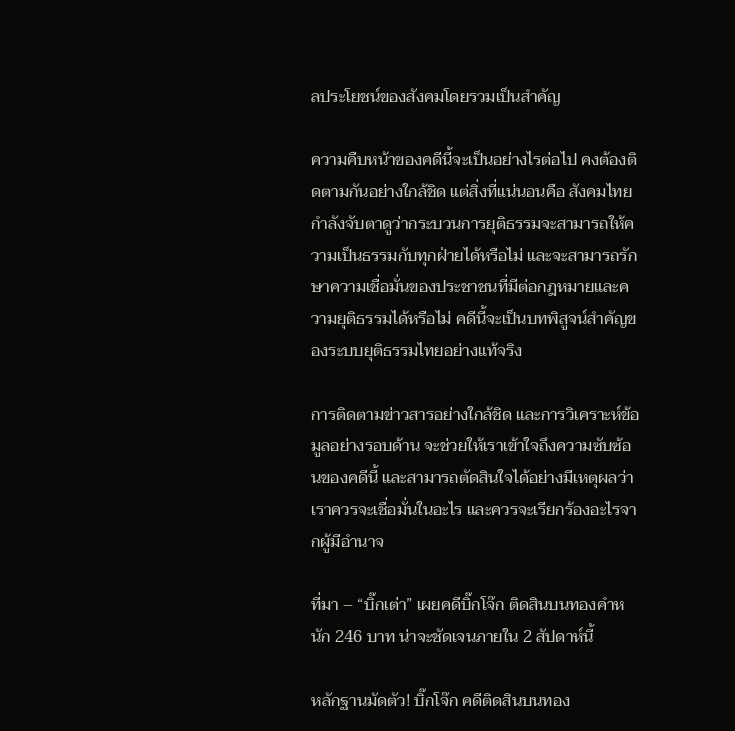ลประโยชน์ของสังคมโดยรวมเป็นสำคัญ

ความคืบหน้าของคดีนี้จะเป็นอย่างไรต่อไป คงต้องติดตามกันอย่างใกล้ชิด แต่สิ่งที่แน่นอนคือ สังคมไทยกำลังจับตาดูว่ากระบวนการยุติธรรมจะสามารถให้ความเป็นธรรมกับทุกฝ่ายได้หรือไม่ และจะสามารถรักษาความเชื่อมั่นของประชาชนที่มีต่อกฎหมายและความยุติธรรมได้หรือไม่ คดีนี้จะเป็นบทพิสูจน์สำคัญของระบบยุติธรรมไทยอย่างแท้จริง

การติดตามข่าวสารอย่างใกล้ชิด และการวิเคราะห์ข้อมูลอย่างรอบด้าน จะช่วยให้เราเข้าใจถึงความซับซ้อนของคดีนี้ และสามารถตัดสินใจได้อย่างมีเหตุผลว่า เราควรจะเชื่อมั่นในอะไร และควรจะเรียกร้องอะไรจากผู้มีอำนาจ

ที่มา – “บิ๊กเต่า” เผยคดีบิ๊กโจ๊ก ติดสินบนทองคำหนัก 246 บาท น่าจะชัดเจนภายใน 2 สัปดาห์นี้

หลักฐานมัดตัว! บิ๊กโจ๊ก คดีติดสินบนทอง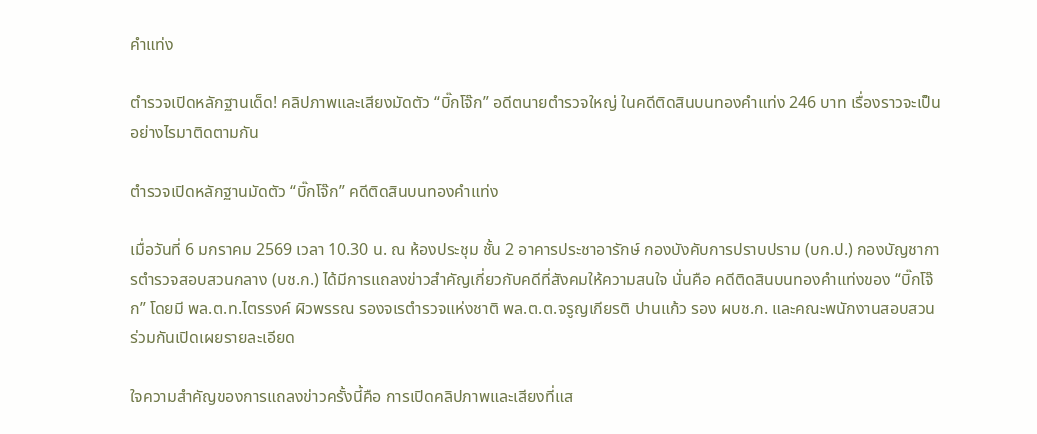คำแท่ง

ตำรวจเปิดหลักฐานเด็ด! คลิปภาพและเสียงมัดตัว “บิ๊กโจ๊ก” อดีตนายตำรวจใหญ่ ในคดีติดสินบนทองคำแท่ง 246 บาท เรื่องราวจะเป็นอย่างไรมาติดตามกัน

ตำรวจเปิดหลักฐานมัดตัว “บิ๊กโจ๊ก” คดีติดสินบนทองคำแท่ง

เมื่อวันที่ 6 มกราคม 2569 เวลา 10.30 น. ณ ห้องประชุม ชั้น 2 อาคารประชาอารักษ์ กองบังคับการปราบปราม (บก.ป.) กองบัญชาการตำรวจสอบสวนกลาง (บช.ก.) ได้มีการแถลงข่าวสำคัญเกี่ยวกับคดีที่สังคมให้ความสนใจ นั่นคือ คดีติดสินบนทองคำแท่งของ “บิ๊กโจ๊ก” โดยมี พล.ต.ท.ไตรรงค์ ผิวพรรณ รองจเรตำรวจแห่งชาติ พล.ต.ต.จรูญเกียรติ ปานแก้ว รอง ผบช.ก. และคณะพนักงานสอบสวนร่วมกันเปิดเผยรายละเอียด

ใจความสำคัญของการแถลงข่าวครั้งนี้คือ การเปิดคลิปภาพและเสียงที่แส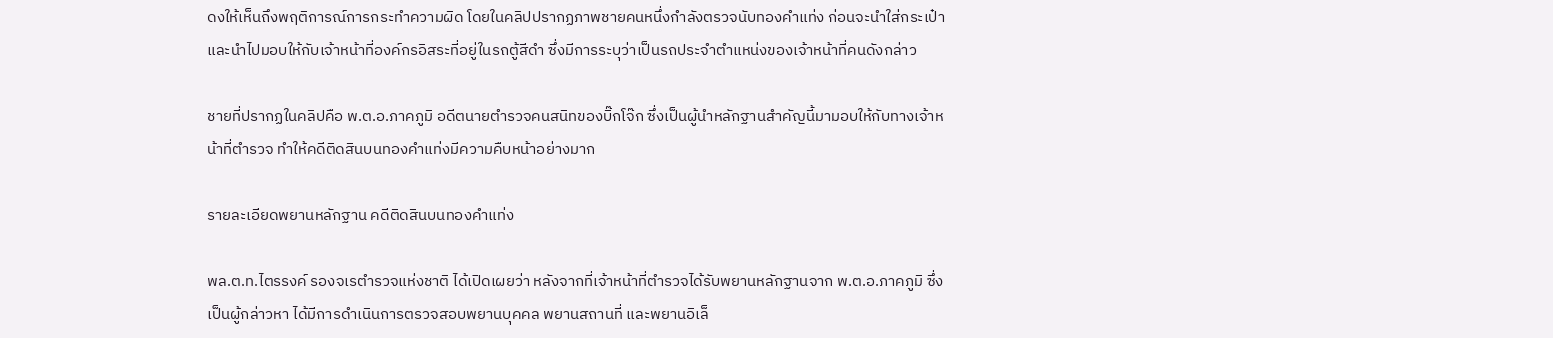ดงให้เห็นถึงพฤติการณ์การกระทำความผิด โดยในคลิปปรากฏภาพชายคนหนึ่งกำลังตรวจนับทองคำแท่ง ก่อนจะนำใส่กระเป๋าและนำไปมอบให้กับเจ้าหน้าที่องค์กรอิสระที่อยู่ในรถตู้สีดำ ซึ่งมีการระบุว่าเป็นรถประจำตำแหน่งของเจ้าหน้าที่คนดังกล่าว

ชายที่ปรากฏในคลิปคือ พ.ต.อ.ภาคภูมิ อดีตนายตำรวจคนสนิทของบิ๊กโจ๊ก ซึ่งเป็นผู้นำหลักฐานสำคัญนี้มามอบให้กับทางเจ้าหน้าที่ตำรวจ ทำให้คดีติดสินบนทองคำแท่งมีความคืบหน้าอย่างมาก

รายละเอียดพยานหลักฐาน คดีติดสินบนทองคำแท่ง

พล.ต.ท.ไตรรงค์ รองจเรตำรวจแห่งชาติ ได้เปิดเผยว่า หลังจากที่เจ้าหน้าที่ตำรวจได้รับพยานหลักฐานจาก พ.ต.อ.ภาคภูมิ ซึ่งเป็นผู้กล่าวหา ได้มีการดำเนินการตรวจสอบพยานบุคคล พยานสถานที่ และพยานอิเล็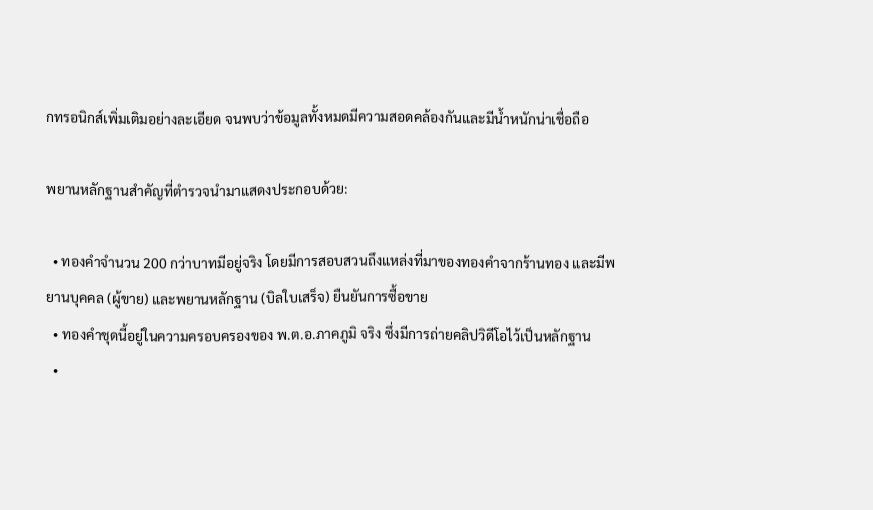กทรอนิกส์เพิ่มเติมอย่างละเอียด จนพบว่าข้อมูลทั้งหมดมีความสอดคล้องกันและมีน้ำหนักน่าเชื่อถือ

พยานหลักฐานสำคัญที่ตำรวจนำมาแสดงประกอบด้วย:

  • ทองคำจำนวน 200 กว่าบาทมีอยู่จริง โดยมีการสอบสวนถึงแหล่งที่มาของทองคำจากร้านทอง และมีพยานบุคคล (ผู้ขาย) และพยานหลักฐาน (บิลใบเสร็จ) ยืนยันการซื้อขาย
  • ทองคำชุดนี้อยู่ในความครอบครองของ พ.ต.อ.ภาคภูมิ จริง ซึ่งมีการถ่ายคลิปวิดีโอไว้เป็นหลักฐาน
  •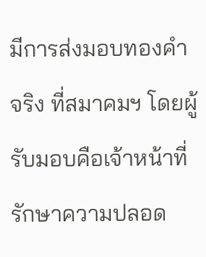มีการส่งมอบทองคำจริง ที่สมาคมฯ โดยผู้รับมอบคือเจ้าหน้าที่รักษาความปลอด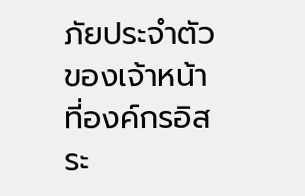ภัยประจำตัวของเจ้าหน้าที่องค์กรอิสระ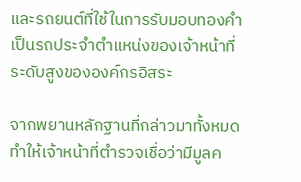และรถยนต์ที่ใช้ในการรับมอบทองคำเป็นรถประจำตำแหน่งของเจ้าหน้าที่ระดับสูงขององค์กรอิสระ

จากพยานหลักฐานที่กล่าวมาทั้งหมด ทำให้เจ้าหน้าที่ตำรวจเชื่อว่ามีมูลค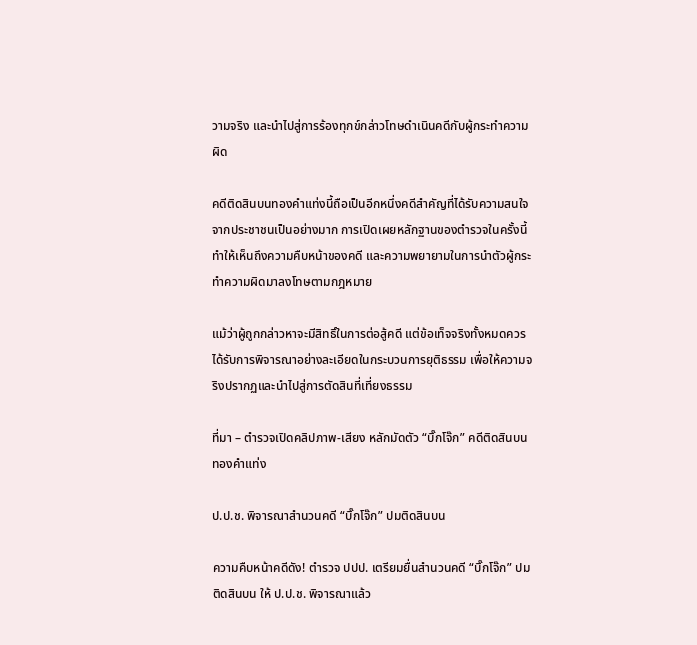วามจริง และนำไปสู่การร้องทุกข์กล่าวโทษดำเนินคดีกับผู้กระทำความผิด

คดีติดสินบนทองคำแท่งนี้ถือเป็นอีกหนึ่งคดีสำคัญที่ได้รับความสนใจจากประชาชนเป็นอย่างมาก การเปิดเผยหลักฐานของตำรวจในครั้งนี้ ทำให้เห็นถึงความคืบหน้าของคดี และความพยายามในการนำตัวผู้กระทำความผิดมาลงโทษตามกฎหมาย

แม้ว่าผู้ถูกกล่าวหาจะมีสิทธิ์ในการต่อสู้คดี แต่ข้อเท็จจริงทั้งหมดควรได้รับการพิจารณาอย่างละเอียดในกระบวนการยุติธรรม เพื่อให้ความจริงปรากฏและนำไปสู่การตัดสินที่เที่ยงธรรม

ที่มา – ตำรวจเปิดคลิปภาพ-เสียง หลักมัดตัว “บิ๊กโจ๊ก” คดีติดสินบนทองคำแท่ง

ป.ป.ช. พิจารณาสำนวนคดี “บิ๊กโจ๊ก” ปมติดสินบน

ความคืบหน้าคดีดัง! ตำรวจ ปปป. เตรียมยื่นสำนวนคดี “บิ๊กโจ๊ก” ปมติดสินบน ให้ ป.ป.ช. พิจารณาแล้ว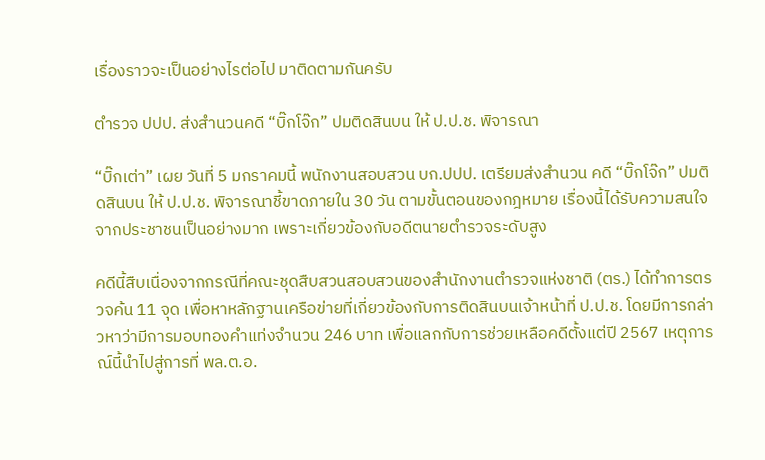เรื่องราวจะเป็นอย่างไรต่อไป มาติดตามกันครับ

ตำรวจ ปปป. ส่งสำนวนคดี “บิ๊กโจ๊ก” ปมติดสินบน ให้ ป.ป.ช. พิจารณา

“บิ๊กเต่า” เผย วันที่ 5 มกราคมนี้ พนักงานสอบสวน บก.ปปป. เตรียมส่งสำนวน คดี “บิ๊กโจ๊ก” ปมติดสินบน ให้ ป.ป.ช. พิจารณาชี้ขาดภายใน 30 วัน ตามขั้นตอนของกฎหมาย เรื่องนี้ได้รับความสนใจจากประชาชนเป็นอย่างมาก เพราะเกี่ยวข้องกับอดีตนายตำรวจระดับสูง

คดีนี้สืบเนื่องจากกรณีที่คณะชุดสืบสวนสอบสวนของสำนักงานตำรวจแห่งชาติ (ตร.) ได้ทำการตรวจค้น 11 จุด เพื่อหาหลักฐานเครือข่ายที่เกี่ยวข้องกับการติดสินบนเจ้าหน้าที่ ป.ป.ช. โดยมีการกล่าวหาว่ามีการมอบทองคำแท่งจำนวน 246 บาท เพื่อแลกกับการช่วยเหลือคดีตั้งแต่ปี 2567 เหตุการณ์นี้นำไปสู่การที่ พล.ต.อ.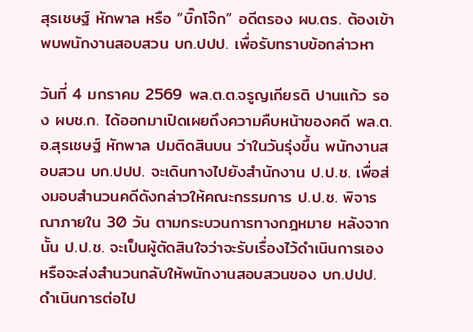สุรเชษฐ์ หักพาล หรือ “บิ๊กโจ๊ก” อดีตรอง ผบ.ตร. ต้องเข้าพบพนักงานสอบสวน บก.ปปป. เพื่อรับทราบข้อกล่าวหา

วันที่ 4 มกราคม 2569 พล.ต.ต.จรูญเกียรติ ปานแก้ว รอง ผบช.ก. ได้ออกมาเปิดเผยถึงความคืบหน้าของคดี พล.ต.อ.สุรเชษฐ์ หักพาล ปมติดสินบน ว่าในวันรุ่งขึ้น พนักงานสอบสวน บก.ปปป. จะเดินทางไปยังสำนักงาน ป.ป.ช. เพื่อส่งมอบสำนวนคดีดังกล่าวให้คณะกรรมการ ป.ป.ช. พิจารณาภายใน 30 วัน ตามกระบวนการทางกฎหมาย หลังจากนั้น ป.ป.ช. จะเป็นผู้ตัดสินใจว่าจะรับเรื่องไว้ดำเนินการเอง หรือจะส่งสำนวนกลับให้พนักงานสอบสวนของ บก.ปปป. ดำเนินการต่อไป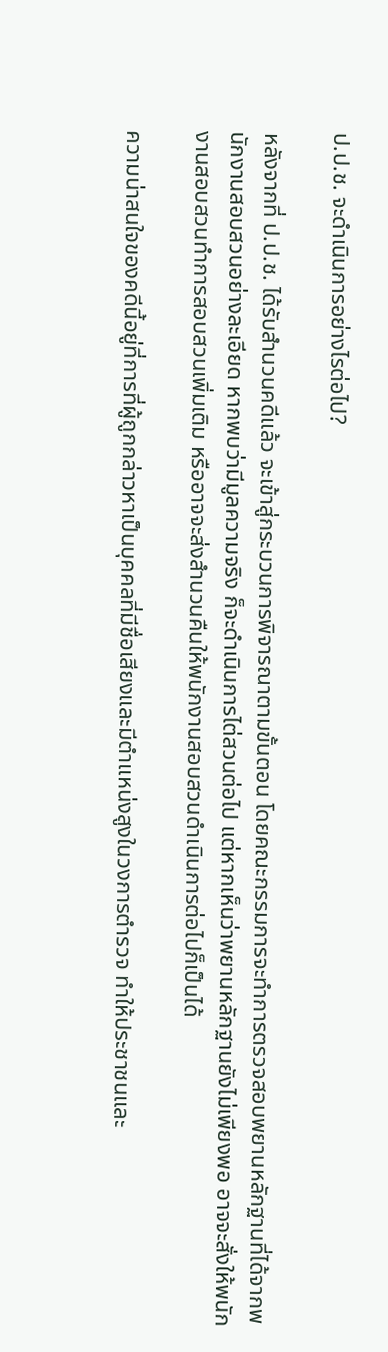ป.ป.ช. จะดำเนินการอย่างไรต่อไป?

หลังจากที่ ป.ป.ช. ได้รับสำนวนคดีแล้ว จะเข้าสู่กระบวนการพิจารณาตามขั้นตอน โดยคณะกรรมการจะทำการตรวจสอบพยานหลักฐานที่ได้จากพนักงานสอบสวนอย่างละเอียด หากพบว่ามีมูลความจริง ก็จะดำเนินการไต่สวนต่อไป แต่หากเห็นว่าพยานหลักฐานยังไม่เพียงพอ อาจจะสั่งให้พนักงานสอบสวนทำการสอบสวนเพิ่มเติม หรืออาจจะส่งสำนวนคืนให้พนักงานสอบสวนดำเนินการต่อไปก็เป็นได้

ความน่าสนใจของคดีนี้อยู่ที่การที่ผู้ถูกกล่าวหาเป็นบุคคลที่มีชื่อเสียงและมีตำแหน่งสูงในวงการตำรวจ ทำให้ประชาชนและ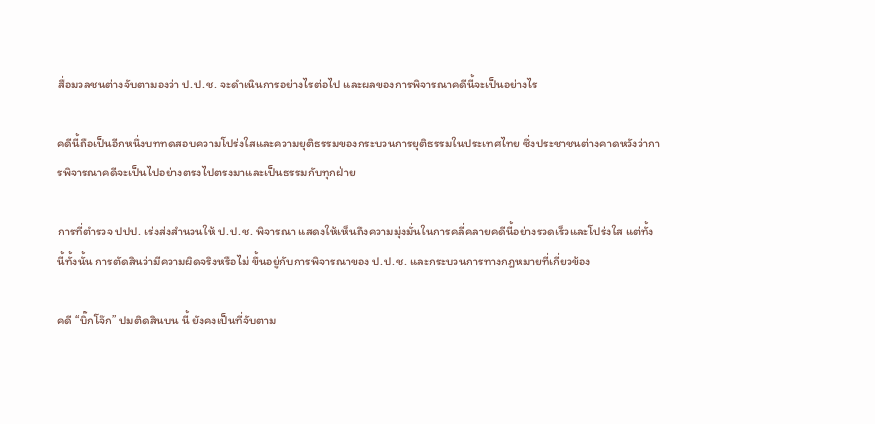สื่อมวลชนต่างจับตามองว่า ป.ป.ช. จะดำเนินการอย่างไรต่อไป และผลของการพิจารณาคดีนี้จะเป็นอย่างไร

คดีนี้ถือเป็นอีกหนึ่งบททดสอบความโปร่งใสและความยุติธรรมของกระบวนการยุติธรรมในประเทศไทย ซึ่งประชาชนต่างคาดหวังว่าการพิจารณาคดีจะเป็นไปอย่างตรงไปตรงมาและเป็นธรรมกับทุกฝ่าย

การที่ตำรวจ ปปป. เร่งส่งสำนวนให้ ป.ป.ช. พิจารณา แสดงให้เห็นถึงความมุ่งมั่นในการคลี่คลายคดีนี้อย่างรวดเร็วและโปร่งใส แต่ทั้งนี้ทั้งนั้น การตัดสินว่ามีความผิดจริงหรือไม่ ขึ้นอยู่กับการพิจารณาของ ป.ป.ช. และกระบวนการทางกฎหมายที่เกี่ยวข้อง

คดี “บิ๊กโจ๊ก” ปมติดสินบน นี้ ยังคงเป็นที่จับตาม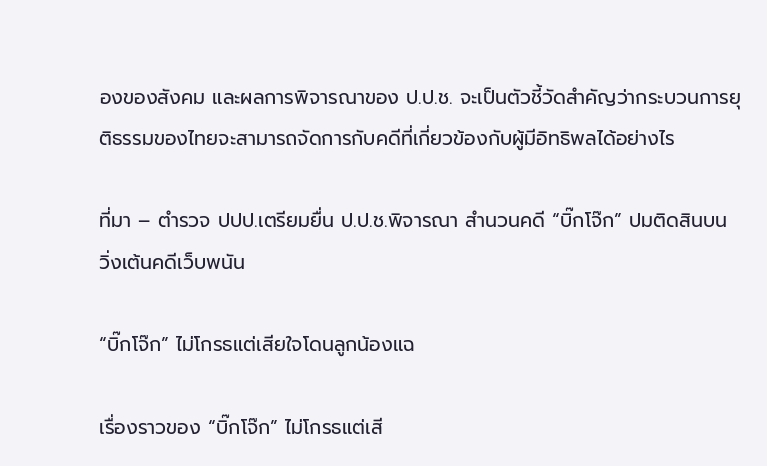องของสังคม และผลการพิจารณาของ ป.ป.ช. จะเป็นตัวชี้วัดสำคัญว่ากระบวนการยุติธรรมของไทยจะสามารถจัดการกับคดีที่เกี่ยวข้องกับผู้มีอิทธิพลได้อย่างไร

ที่มา – ตำรวจ ปปป.เตรียมยื่น ป.ป.ช.พิจารณา สำนวนคดี “บิ๊กโจ๊ก” ปมติดสินบน วิ่งเต้นคดีเว็บพนัน

“บิ๊กโจ๊ก” ไม่โกรธแต่เสียใจโดนลูกน้องแฉ

เรื่องราวของ “บิ๊กโจ๊ก” ไม่โกรธแต่เสี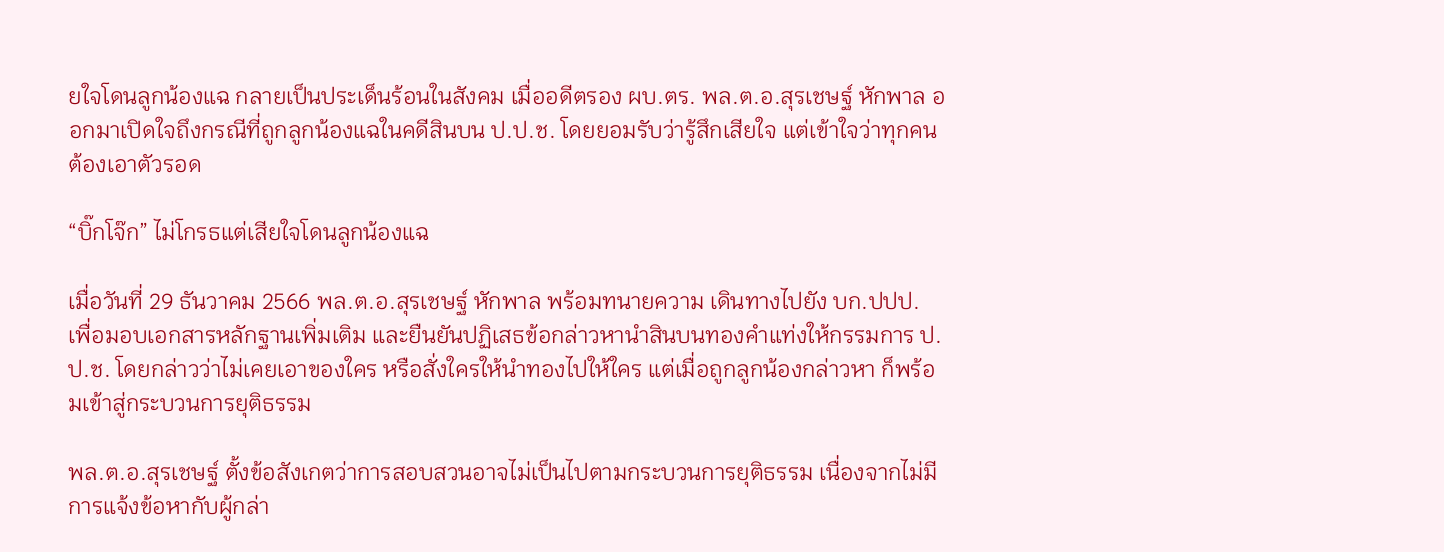ยใจโดนลูกน้องแฉ กลายเป็นประเด็นร้อนในสังคม เมื่ออดีตรอง ผบ.ตร. พล.ต.อ.สุรเชษฐ์ หักพาล ออกมาเปิดใจถึงกรณีที่ถูกลูกน้องแฉในคดีสินบน ป.ป.ช. โดยยอมรับว่ารู้สึกเสียใจ แต่เข้าใจว่าทุกคนต้องเอาตัวรอด

“บิ๊กโจ๊ก” ไม่โกรธแต่เสียใจโดนลูกน้องแฉ

เมื่อวันที่ 29 ธันวาคม 2566 พล.ต.อ.สุรเชษฐ์ หักพาล พร้อมทนายความ เดินทางไปยัง บก.ปปป. เพื่อมอบเอกสารหลักฐานเพิ่มเติม และยืนยันปฏิเสธข้อกล่าวหานำสินบนทองคำแท่งให้กรรมการ ป.ป.ช. โดยกล่าวว่าไม่เคยเอาของใคร หรือสั่งใครให้นำทองไปให้ใคร แต่เมื่อถูกลูกน้องกล่าวหา ก็พร้อมเข้าสู่กระบวนการยุติธรรม

พล.ต.อ.สุรเชษฐ์ ตั้งข้อสังเกตว่าการสอบสวนอาจไม่เป็นไปตามกระบวนการยุติธรรม เนื่องจากไม่มีการแจ้งข้อหากับผู้กล่า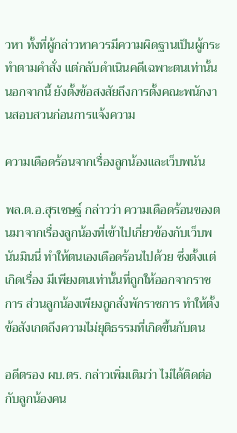วหา ทั้งที่ผู้กล่าวหาควรมีความผิดฐานเป็นผู้กระทำตามคำสั่ง แต่กลับดำเนินคดีเฉพาะตนเท่านั้น นอกจากนี้ ยังตั้งข้อสงสัยถึงการตั้งคณะพนักงานสอบสวนก่อนการแจ้งความ

ความเดือดร้อนจากเรื่องลูกน้องและเว็บพนัน

พล.ต.อ.สุรเชษฐ์ กล่าวว่า ความเดือดร้อนของตนมาจากเรื่องลูกน้องที่เข้าไปเกี่ยวข้องกับเว็บพนันมินนี่ ทำให้ตนเองเดือดร้อนไปด้วย ซึ่งตั้งแต่เกิดเรื่อง มีเพียงตนเท่านั้นที่ถูกให้ออกจากราชการ ส่วนลูกน้องเพียงถูกสั่งพักราชการ ทำให้ตั้งข้อสังเกตถึงความไม่ยุติธรรมที่เกิดขึ้นกับตน

อดีตรอง ผบ.ตร. กล่าวเพิ่มเติมว่า ไม่ได้ติดต่อกับลูกน้องคน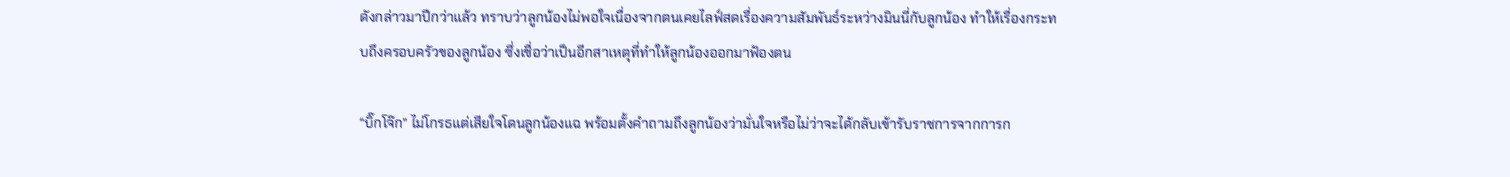ดังกล่าวมาปีกว่าแล้ว ทราบว่าลูกน้องไม่พอใจเนื่องจากตนเคยไลฟ์สดเรื่องความสัมพันธ์ระหว่างมินนี่กับลูกน้อง ทำให้เรื่องกระทบถึงครอบครัวของลูกน้อง ซึ่งเชื่อว่าเป็นอีกสาเหตุที่ทำให้ลูกน้องออกมาฟ้องตน

“บิ๊กโจ๊ก” ไม่โกรธแต่เสียใจโดนลูกน้องแฉ พร้อมตั้งคำถามถึงลูกน้องว่ามั่นใจหรือไม่ว่าจะได้กลับเข้ารับราชการจากการก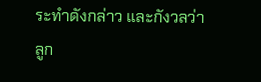ระทำดังกล่าว และกังวลว่าลูก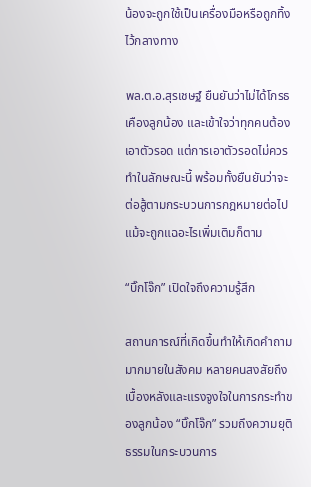น้องจะถูกใช้เป็นเครื่องมือหรือถูกทิ้งไว้กลางทาง

พล.ต.อ.สุรเชษฐ์ ยืนยันว่าไม่ได้โกรธเคืองลูกน้อง และเข้าใจว่าทุกคนต้องเอาตัวรอด แต่การเอาตัวรอดไม่ควรทำในลักษณะนี้ พร้อมทั้งยืนยันว่าจะต่อสู้ตามกระบวนการกฎหมายต่อไป แม้จะถูกแฉอะไรเพิ่มเติมก็ตาม

“บิ๊กโจ๊ก” เปิดใจถึงความรู้สึก

สถานการณ์ที่เกิดขึ้นทำให้เกิดคำถามมากมายในสังคม หลายคนสงสัยถึงเบื้องหลังและแรงจูงใจในการกระทำของลูกน้อง “บิ๊กโจ๊ก” รวมถึงความยุติธรรมในกระบวนการ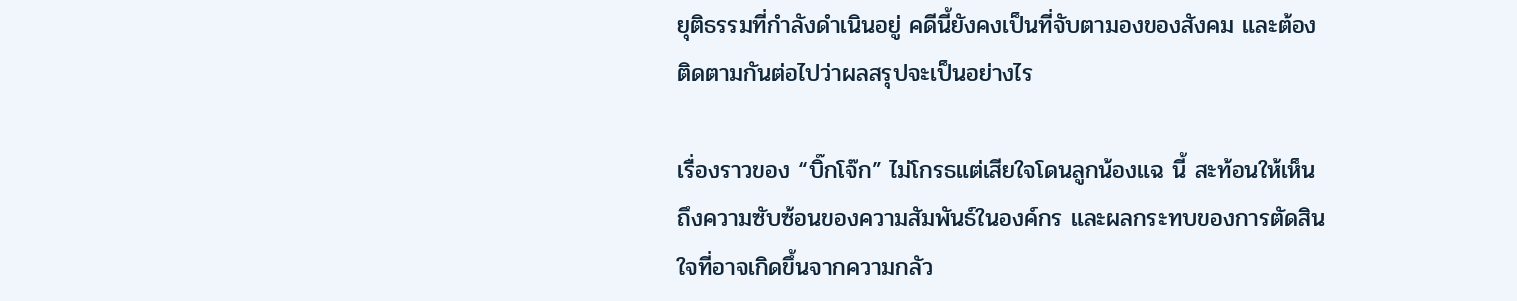ยุติธรรมที่กำลังดำเนินอยู่ คดีนี้ยังคงเป็นที่จับตามองของสังคม และต้องติดตามกันต่อไปว่าผลสรุปจะเป็นอย่างไร

เรื่องราวของ “บิ๊กโจ๊ก” ไม่โกรธแต่เสียใจโดนลูกน้องแฉ นี้ สะท้อนให้เห็นถึงความซับซ้อนของความสัมพันธ์ในองค์กร และผลกระทบของการตัดสินใจที่อาจเกิดขึ้นจากความกลัว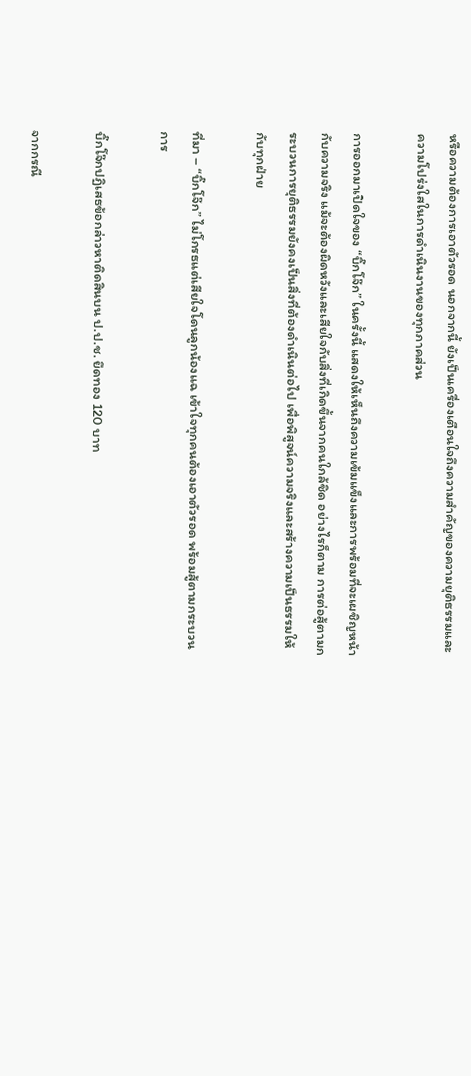หรือความต้องการเอาตัวรอด นอกจากนี้ ยังเป็นเครื่องเตือนใจถึงความสำคัญของความยุติธรรมและความโปร่งใสในการดำเนินงานของทุกภาคส่วน

การออกมาเปิดใจของ “บิ๊กโจ๊ก” ในครั้งนี้ แสดงให้เห็นถึงความเข้มแข็งและการพร้อมที่จะเผชิญหน้ากับความจริง แม้จะต้องผิดหวังและเสียใจกับสิ่งที่เกิดขึ้นจากคนใกล้ชิด อย่างไรก็ตาม การต่อสู้ตามกระบวนการยุติธรรมยังคงเป็นสิ่งที่ต้องดำเนินต่อไป เพื่อพิสูจน์ความจริงและสร้างความเป็นธรรมให้กับทุกฝ่าย

ที่มา – “บิ๊กโจ๊ก” ไม่โกรธแต่เสียใจโดนลูกน้องแฉ เข้าใจทุกคนต้องเอาตัวรอด พร้อมสู้ตามกระบวนการ

บิ๊กโจ๊กปฏิเสธข้อกล่าวหาติดสินบน ป.ป.ช. ยึดทอง 120 บาท

จากกรณี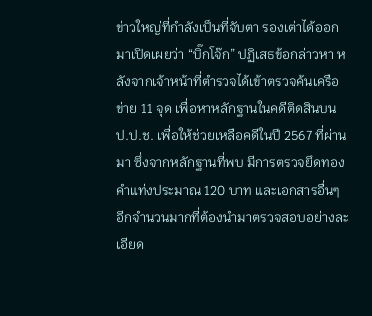ข่าวใหญ่ที่กำลังเป็นที่จับตา รองเต่าได้ออกมาเปิดเผยว่า “บิ๊กโจ๊ก” ปฏิเสธข้อกล่าวหา หลังจากเจ้าหน้าที่ตำรวจได้เข้าตรวจค้นเครือข่าย 11 จุด เพื่อหาหลักฐานในคดีติดสินบน ป.ป.ช. เพื่อให้ช่วยเหลือคดีในปี 2567 ที่ผ่านมา ซึ่งจากหลักฐานที่พบ มีการตรวจยึดทองคำแท่งประมาณ 120 บาท และเอกสารอื่นๆ อีกจำนวนมากที่ต้องนำมาตรวจสอบอย่างละเอียด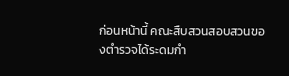ก่อนหน้านี้ คณะสืบสวนสอบสวนของตำรวจได้ระดมกำ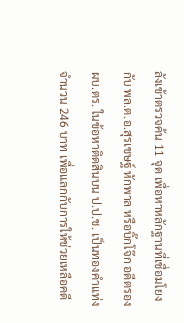ลังเข้าตรวจค้น 11 จุด เพื่อหาหลักฐานที่เชื่อมโยงกับ พล.ต.อ.สุรเชษฐ์ หักพาล หรือบิ๊กโจ๊ก อดีตรอง ผบ.ตร. ในข้อหาติดสินบน ป.ป.ช. เป็นทองคำแท่งจำนวน 246 บาท เพื่อแลกกับการให้ช่วยเหลือคดี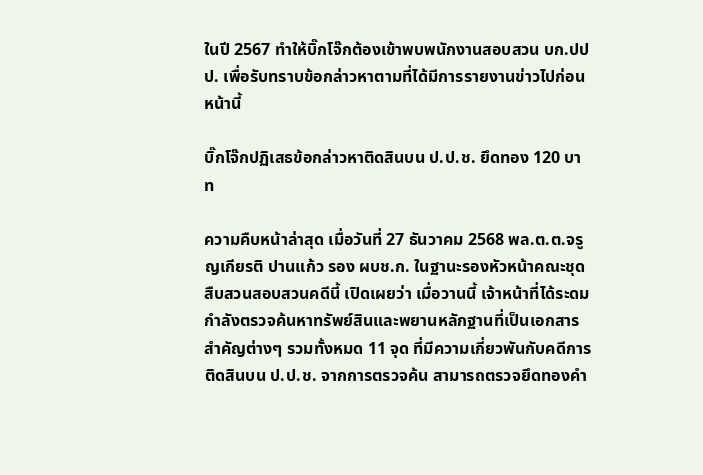ในปี 2567 ทำให้บิ๊กโจ๊กต้องเข้าพบพนักงานสอบสวน บก.ปปป. เพื่อรับทราบข้อกล่าวหาตามที่ได้มีการรายงานข่าวไปก่อนหน้านี้

บิ๊กโจ๊กปฏิเสธข้อกล่าวหาติดสินบน ป.ป.ช. ยึดทอง 120 บาท

ความคืบหน้าล่าสุด เมื่อวันที่ 27 ธันวาคม 2568 พล.ต.ต.จรูญเกียรติ ปานแก้ว รอง ผบช.ก. ในฐานะรองหัวหน้าคณะชุดสืบสวนสอบสวนคดีนี้ เปิดเผยว่า เมื่อวานนี้ เจ้าหน้าที่ได้ระดมกำลังตรวจค้นหาทรัพย์สินและพยานหลักฐานที่เป็นเอกสารสำคัญต่างๆ รวมทั้งหมด 11 จุด ที่มีความเกี่ยวพันกับคดีการติดสินบน ป.ป.ช. จากการตรวจค้น สามารถตรวจยึดทองคำ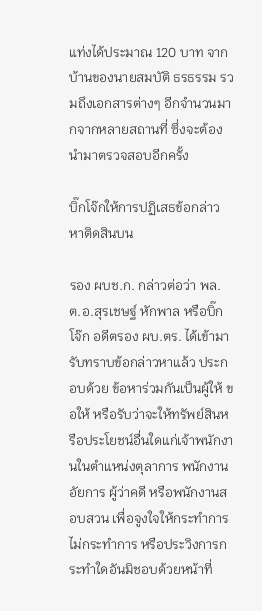แท่งได้ประมาณ 120 บาท จากบ้านของนายสมบัติ ธรธรรม รวมถึงเอกสารต่างๆ อีกจำนวนมากจากหลายสถานที่ ซึ่งจะต้องนำมาตรวจสอบอีกครั้ง

บิ๊กโจ๊กให้การปฏิเสธข้อกล่าวหาติดสินบน

รอง ผบช.ก. กล่าวต่อว่า พล.ต.อ.สุรเชษฐ์ หักพาล หรือบิ๊กโจ๊ก อดีตรอง ผบ.ตร. ได้เข้ามารับทราบข้อกล่าวหาแล้ว ประกอบด้วย ข้อหาร่วมกันเป็นผู้ให้ ขอให้ หรือรับว่าจะให้ทรัพย์สินหรือประโยชน์อื่นใดแก่เจ้าพนักงานในตำแหน่งตุลาการ พนักงานอัยการ ผู้ว่าคดี หรือพนักงานสอบสวน เพื่อจูงใจให้กระทำการ ไม่กระทำการ หรือประวิงการกระทำใดอันมิชอบด้วยหน้าที่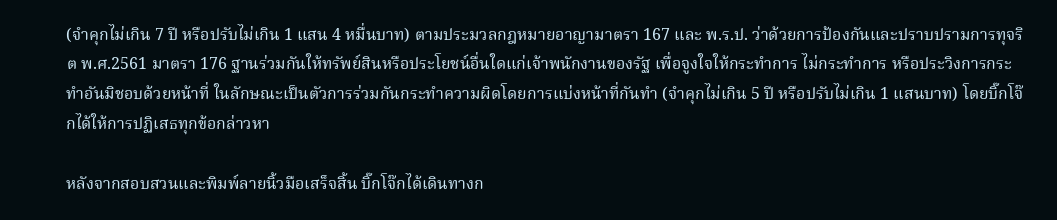(จำคุกไม่เกิน 7 ปี หรือปรับไม่เกิน 1 แสน 4 หมื่นบาท) ตามประมวลกฎหมายอาญามาตรา 167 และ พ.ร.ป. ว่าด้วยการป้องกันและปราบปรามการทุจริต พ.ศ.2561 มาตรา 176 ฐานร่วมกันให้ทรัพย์สินหรือประโยชน์อื่นใดแก่เจ้าพนักงานของรัฐ เพื่อจูงใจให้กระทำการ ไม่กระทำการ หรือประวิงการกระทำอันมิชอบด้วยหน้าที่ ในลักษณะเป็นตัวการร่วมกันกระทำความผิดโดยการแบ่งหน้าที่กันทำ (จำคุกไม่เกิน 5 ปี หรือปรับไม่เกิน 1 แสนบาท) โดยบิ๊กโจ๊กได้ให้การปฏิเสธทุกข้อกล่าวหา

หลังจากสอบสวนและพิมพ์ลายนิ้วมือเสร็จสิ้น บิ๊กโจ๊กได้เดินทางก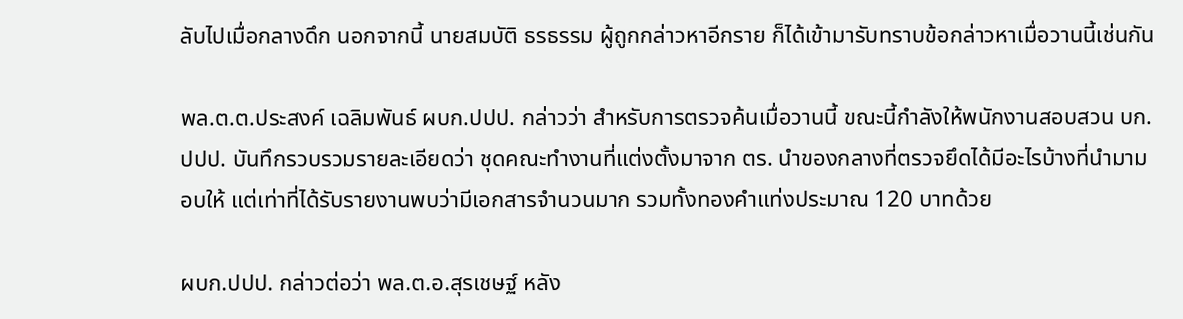ลับไปเมื่อกลางดึก นอกจากนี้ นายสมบัติ ธรธรรม ผู้ถูกกล่าวหาอีกราย ก็ได้เข้ามารับทราบข้อกล่าวหาเมื่อวานนี้เช่นกัน

พล.ต.ต.ประสงค์ เฉลิมพันธ์ ผบก.ปปป. กล่าวว่า สำหรับการตรวจค้นเมื่อวานนี้ ขณะนี้กำลังให้พนักงานสอบสวน บก.ปปป. บันทึกรวบรวมรายละเอียดว่า ชุดคณะทำงานที่แต่งตั้งมาจาก ตร. นำของกลางที่ตรวจยึดได้มีอะไรบ้างที่นำมามอบให้ แต่เท่าที่ได้รับรายงานพบว่ามีเอกสารจำนวนมาก รวมทั้งทองคำแท่งประมาณ 120 บาทด้วย

ผบก.ปปป. กล่าวต่อว่า พล.ต.อ.สุรเชษฐ์ หลัง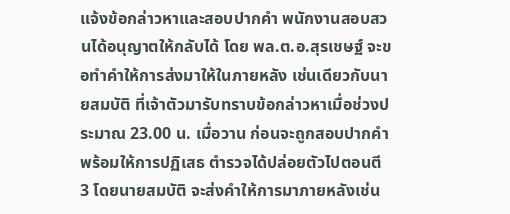แจ้งข้อกล่าวหาและสอบปากคำ พนักงานสอบสวนได้อนุญาตให้กลับได้ โดย พล.ต.อ.สุรเชษฐ์ จะขอทำคำให้การส่งมาให้ในภายหลัง เช่นเดียวกับนายสมบัติ ที่เจ้าตัวมารับทราบข้อกล่าวหาเมื่อช่วงประมาณ 23.00 น. เมื่อวาน ก่อนจะถูกสอบปากคำพร้อมให้การปฏิเสธ ตำรวจได้ปล่อยตัวไปตอนตี 3 โดยนายสมบัติ จะส่งคำให้การมาภายหลังเช่น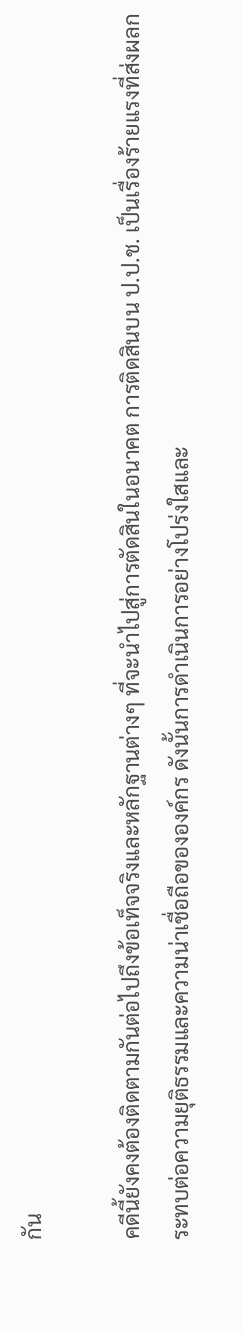กัน

คดีนี้ยังคงต้องติดตามกันต่อไปถึงข้อเท็จจริงและหลักฐานต่างๆ ที่จะนำไปสู่การตัดสินในอนาคต การติดสินบน ป.ป.ช. เป็นเรื่องร้ายแรงที่ส่งผลกระทบต่อความยุติธรรมและความน่าเชื่อถือขององค์กร ดังนั้นการดำเนินการอย่างโปร่งใสและ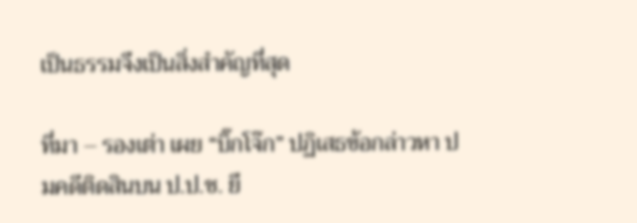เป็นธรรมจึงเป็นสิ่งสำคัญที่สุด

ที่มา – รองเต่า เผย “บิ๊กโจ๊ก” ปฏิเสธข้อกล่าวหา ปมคดีติดสินบน ป.ป.ช. ยึ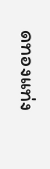ดทองแท่ง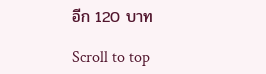อีก 120 บาท

Scroll to top